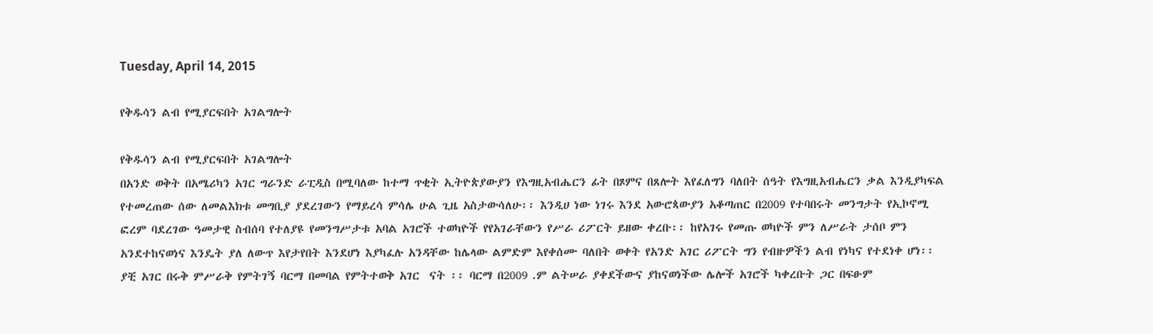Tuesday, April 14, 2015

የቅዱሳን ልብ የሚያርፍበት አገልግሎት

የቅዱሳን ልብ የሚያርፍበት አገልግሎት
በአንድ ወቅት በአሜሪካን አገር ግራንድ ራፒዲስ በሚባለው ከተማ ጥቂት ኢትዮጵያውያን የእግዚአብሔርን ፊት በጾምና በጸሎት እየፈለግን ባለበት ሰዓት የእግዚአብሔርን ቃል እንዲያካፍል የተመረጠው ሰው ለመልእክቱ መግቢያ ያደረገውን የማይረሳ ምሳሌ ሁል ጊዜ አስታውሳለሁ፡፡ እንዲሀ ነው ነገሩ እንደ አውሮጳውያን አቆጣጠር በ2009 የተባበሩት መንግታት የኢኮኖሚ ፎረም ባደረገው ዓመታዊ ስብሰባ የተለያዩ የመንግሥታቱ አባል አገሮች ተወካዮች የየአገራቸውን የሥራ ሪፖርት ይዘው ቀረቡ፡፡ ከየአገሩ የመጡ ወካዮች ምን ለሥራት ታሰቦ ምን አንደተከናወነና እንዴት ያለ ለውጥ እየታየበት እንደሆነ እያካፈሉ አንዳቸው ከሌላው ልምድም እየቀሰሙ ባለበት ወቀት የአንድ አገር ሪፖርት ግን የብዙዎችን ልብ የነካና የተደነቀ ሆነ፡፡ ያቺ አገር በሩቅ ምሥራቅ የምትገኝ ባርማ በመባል የምትተወቅ አገር  ናት ፡፡ ባርማ በ2009 .ም ልትሠራ ያቀደችውና ያከናወነችው ሌሎች አገሮች ካቀረቡት ጋር በፍፁም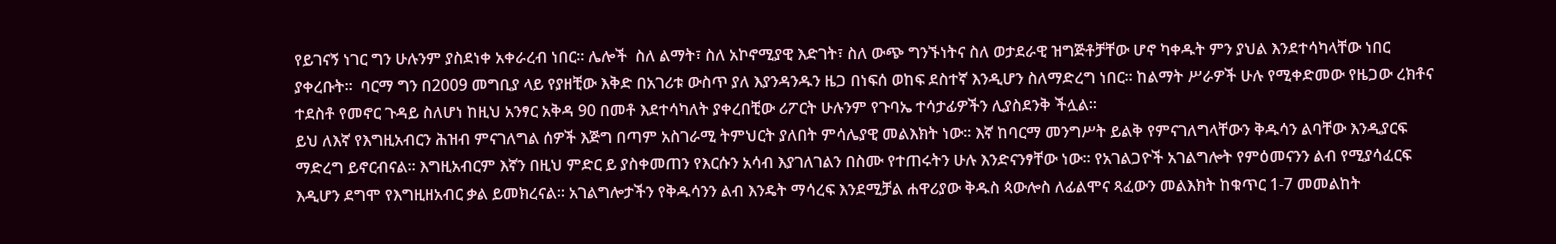የይገናኝ ነገር ግን ሁሉንም ያስደነቀ አቀራረብ ነበር፡፡ ሌሎች  ስለ ልማት፣ ስለ አኮኖሚያዊ እድገት፣ ስለ ውጭ ግንኙነትና ስለ ወታደራዊ ዝግጅቶቻቸው ሆኖ ካቀዱት ምን ያህል እንደተሳካላቸው ነበር ያቀረቡት፡፡  ባርማ ግን በ2009 መግቢያ ላይ የያዘቺው እቅድ በአገሪቱ ውስጥ ያለ እያንዳንዱን ዜጋ በነፍሰ ወከፍ ደስተኛ እንዲሆን ስለማድረግ ነበር፡፡ ከልማት ሥራዎች ሁሉ የሚቀድመው የዜጋው ረክቶና ተደስቶ የመኖር ጉዳይ ስለሆነ ከዚህ አንፃር አቅዳ 90 በመቶ እደተሳካለት ያቀረበቺው ሪፖርት ሁሉንም የጉባኤ ተሳታፊዎችን ሊያስደንቅ ችሏል፡፡
ይህ ለእኛ የእግዚአብርን ሕዝብ ምናገለግል ሰዎች እጅግ በጣም አስገራሚ ትምህርት ያለበት ምሳሌያዊ መልእክት ነው፡፡ እኛ ከባርማ መንግሥት ይልቅ የምናገለግላቸውን ቅዱሳን ልባቸው እንዲያርፍ ማድረግ ይኖርብናል፡፡ እግዚአብርም እኛን በዚህ ምድር ይ ያስቀመጠን የእርሱን አሳብ እያገለገልን በስሙ የተጠሩትን ሁሉ እንድናንፃቸው ነው፡፡ የአገልጋዮች አገልግሎት የምዕመናንን ልብ የሚያሳፈርፍ እዲሆን ደግሞ የእግዚዘአብር ቃል ይመክረናል፡፡ አገልግሎታችን የቅዱሳንን ልብ እንዴት ማሳረፍ እንደሚቻል ሐዋሪያው ቅዱስ ጳውሎስ ለፊልሞና ጻፈውን መልእክት ከቁጥር 1-7 መመልከት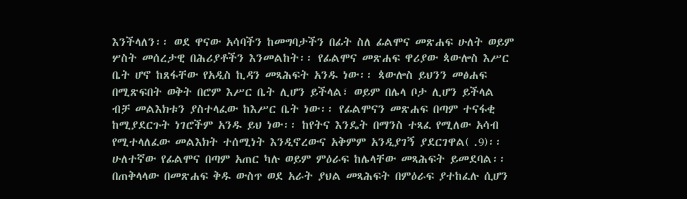እንችላለን፡፡ ወደ ዋናው አሳባችን ከመግባታችን በፊት ስለ ፊልሞና መጽሐፍ ሁለት ወይም ሦስት መሰረታዊ በሕሪያቶችን እንመልከት፡፡ የፊልሞና መጽሐፍ ዋሪያው ጳውሎስ እሥር ቤት ሆኖ ከጸፋቸው የአዲስ ኪዳን መጻሕፍት አንዱ ነው፡፡ ጳውሎስ ይህንን መፅሐፍ በሚጽፍበት ወቅት በሮም እሥር ቤት ሊሆን ይችላል፣ ወይም በሌላ ቦታ ሊሆን ይችላል ብቻ መልእክቱን ያስተላፈው ከእሥር ቤት ነው፡፡ የፊልሞናን መጽሐፍ በጣም ተናፋቂ ከሚያደርጉት ነገሮችም አንዱ ይህ ነው፡፡ ከየትና እንዴት በማንስ ተጻፈ የሚለው አሳብ የሚተላለፈው መልእክት ተሰሚነት እንዲኖረውና አቅምም አንዲያገኝ ያደርገዋል( .9)፡፡ ሁለተኛው የፊልሞና በጣም አጠር ካሉ ወይም ምዕራፍ ከሌላቸው መጻሕፍት ይመደባል፡፡ በጠቅላላው በመጽሐፍ ቅዱ ውስጥ ወደ አራት ያህል መጻሕፍት በምዕራፍ ያተከፈሉ ሲሆን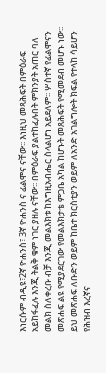እነርሱም ብዲዩ፣2ኛ ዮሐንስ፣ 3ኛ ዮሐንስ ና ፊልሞና ናቸው፡፡ እነዚህ መጻሕፍት በምዕራፍ አይከፋፈሉ እንጂ ትልቅ ቁም ነገር ያዘሉ ናቸው፡፡ በምዕራፍ ያልተከፈሉበት ምክንያት አጠር ባለ መልክ ስለቀረቡ ብቻ እንጂ መልእክቱ ከእግዚአብሔር ስላልሆነ አይደለም፡፡ ሦስተኛ የፊልሞናን መጽሐፍ ልዩ የሚያደርገው የመልእክታቴ ምጋቤ አካል ከሆኑት መጸሕፍት የሚመደብ መሆኑ ነው፡፡ ይህ መጽሐፍ ለቡድን ወይም ከቤተ ክርስቲያን ወይም ለአንድ አገልግሎት ክፍል የተላከ ሳይሆን የሕዝብ እረኛና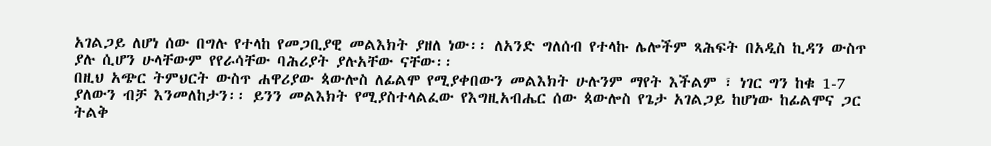አገልጋይ ለሆነ ሰው በግሉ የተላከ የመጋቢያዊ መልእክት ያዘለ ነው፡፡ ለአንድ ግለሰብ የተላኩ ሌሎችም ጻሕፍት በአዲስ ኪዳን ውስጥ ያሉ ሲሆን ሁላቸውም የየራሳቸው ባሕሪያት ያሉአቸው ናቸው፡፡
በዚህ አጭር ትምህርት ውስጥ ሐዋሪያው ጳውሎስ ለፊልሞ የሚያቀበውን መልእክት ሁሉንም ማየት እችልም ፣ ነገር ግን ከቁ 1-7 ያለውን ብቻ እንመለከታን፡፡ ይንን መልእክት የሚያስተላልፈው የእግዚአብሔር ሰው ጳውሎስ የጌታ አገልጋይ ከሆነው ከፊልሞና ጋር ትልቅ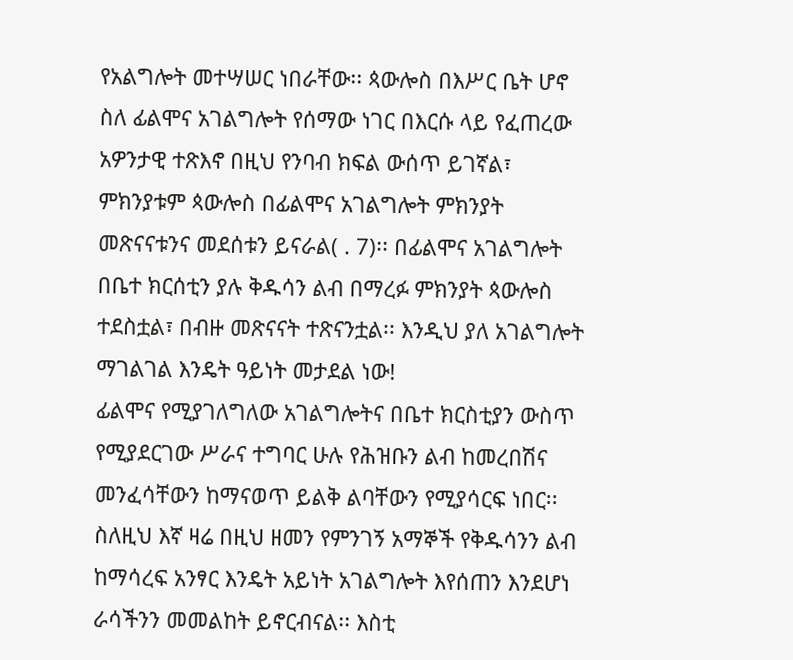የአልግሎት መተሣሠር ነበራቸው፡፡ ጳውሎስ በእሥር ቤት ሆኖ ስለ ፊልሞና አገልግሎት የሰማው ነገር በእርሱ ላይ የፈጠረው አዎንታዊ ተጽእኖ በዚህ የንባብ ክፍል ውሰጥ ይገኛል፣ ምክንያቱም ጳውሎስ በፊልሞና አገልግሎት ምክንያት መጽናናቱንና መደሰቱን ይናራል( . 7)፡፡ በፊልሞና አገልግሎት በቤተ ክርሰቲን ያሉ ቅዱሳን ልብ በማረፉ ምክንያት ጳውሎስ ተደስቷል፣ በብዙ መጽናናት ተጽናንቷል፡፡ እንዲህ ያለ አገልግሎት ማገልገል እንዴት ዓይነት መታደል ነው!
ፊልሞና የሚያገለግለው አገልግሎትና በቤተ ክርስቲያን ውስጥ የሚያደርገው ሥራና ተግባር ሁሉ የሕዝቡን ልብ ከመረበሽና መንፈሳቸውን ከማናወጥ ይልቅ ልባቸውን የሚያሳርፍ ነበር፡፡ ስለዚህ እኛ ዛሬ በዚህ ዘመን የምንገኝ አማኞች የቅዱሳንን ልብ ከማሳረፍ አንፃር እንዴት አይነት አገልግሎት እየሰጠን እንደሆነ ራሳችንን መመልከት ይኖርብናል፡፡ እስቲ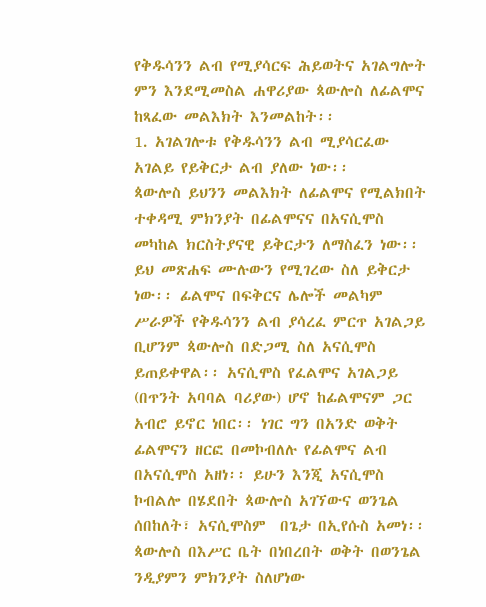የቅዱሳንን ልብ የሚያሳርፍ ሕይወትና አገልግሎት ምን እንደሚመስል ሐዋሪያው ጳውሎስ ለፊልሞና ከጻፈው መልእክት እንመልከት፡፡
1. አገልገሎቱ የቅዱሳንን ልብ ሚያሳርፈው አገልይ የይቅርታ ልብ ያለው ነው፡፡
ጳውሎስ ይህንን መልእክት ለፊልሞና የሚልክበት ተቀዳሚ ምክንያት በፊልሞናና በአናሲሞስ መካከል ክርስትያናዊ ይቅርታን ለማስፈን ነው፡፡ ይህ መጽሐፍ ሙሉውን የሚገረው ስለ ይቅርታ ነው፡፡ ፊልሞና በፍቅርና ሌሎች መልካም ሥራዎች የቅዱሳንን ልብ ያሳረፈ ምርጥ አገልጋይ ቢሆንም ጳውሎስ በድጋሚ ስለ አናሲሞስ ይጠይቀዋል፡፡ አናሲሞስ የፈልሞና አገልጋይ (በጥንት አባባል ባሪያው) ሆኖ ከፊልሞናም ጋር አብሮ ይኖር ነበር፡፡ ነገር ግን በአንድ ወቅት ፊልሞናን ዘርፎ በመኮብለሉ የፊልሞና ልብ በአናሲሞስ አዘነ፡፡ ይሁን እንጂ አናሲሞስ ኮብልሎ በሄደበት ጳውሎስ አገኘውና ወንጌል ሰበከለት፣ አናሲሞስም  በጌታ በኢየሱስ አመነ፡፡ ጳውሎስ በእሥር ቤት በነበረበት ወቅት በወንጌል ንዲያምን ምክንያት ስለሆነው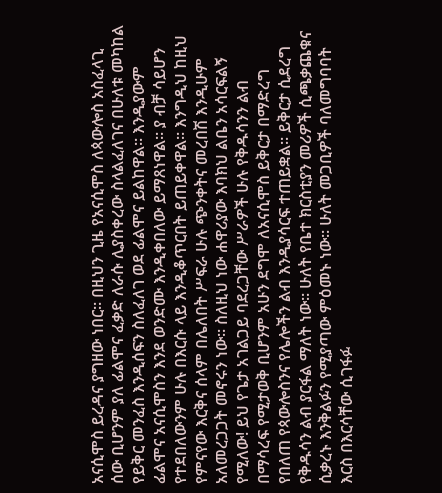አናሲሞስ ይረዳና ያግዘው ነበር፡፡ በዚህን ጊዜ የአናሲሞስ ለጳውሎስ አስፈላጊ ሰው ቢሆንም ያለ ፊልሞና ፈቃድ ለራሱ ሊያስቀረው ስላልፈለገና በሁለቱ መካከል የይቅር መንፈስ እንዲሰፍን ስለፈለገ ወደ ፊልሞና ይልከዋል፡፡ እንዲያውም ፊልሞና አናሲሞስን እንደ ወንድሙ እንዲቀበለው ይማጸነዋል፡፡ ያ ብቻ ሳይሆን የተደበለውንም ሁሉ በእርሱ ላይ እንዲቆጥርበት ይጠይቀዋል፡፡ እንግዲህ ከዚህ የምናየው እርቅና ሰላም በሌለበት ሥፍራ ሁሉ ጭንቀትና መረበሽ እንዲሁም አለመረጋጋት መኖሩን ነው፡፡ ስለዚህ ነው ሐዋሪያው እባክህ ልቤን አሳርፍልኝ የሚለው! ይህ የጌታ አገልጋይ ባደረጋቸው ሥራዎች ሁሉ የቅዱሳንን ልብ በማሳረፍ የሚታወቅ ቢሆንም አሁን ደግሞ ለአናሲሞስ ይቅርታ በማድረግ የበለጠ የጳውሎስንና የሌሎችን ልብ እንዲያሳርፍ ተጠይቋል፡፡ ይቅርታ ሲደረግ የቅዱሳን ልብ ያርፋል ማለት ነው፡፡ ሁለት የቤተ ክርስቲያን መሪዎች ሲጫቃጨቁና ሲቃረኑ እንቅልፉን የሚያጣው ምዕመኑ ነው፡፡ ሁለት መጋቢዎች ባለመግባባት እርስ በእርሳቸው ሲገፋፉ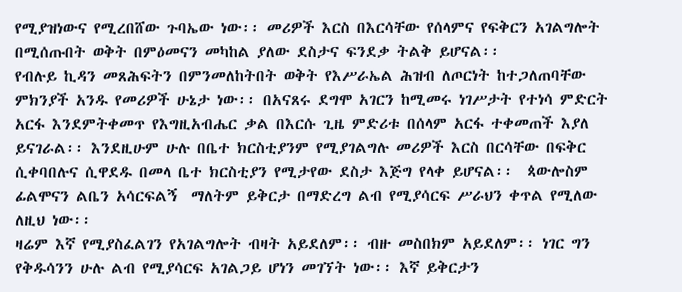የሚያዝነውና የሚረበሸው ጉባኤው ነው፡፡ መሪዎች እርስ በእርሳቸው የሰላምና የፍቅርን አገልግሎት በሚሰጡበት ወቅት በምዕመናን መካከል ያለው ደስታና ፍንደቃ ትልቅ ይሆናል፡፡
የብሉይ ኪዳን መጸሕፍትን በምንመለከትበት ወቅት የእሥራኤል ሕዝብ ለጦርነት ከተጋለጠባቸው ምክንያች አንዱ የመሪዎች ሁኔታ ነው፡፡ በአናጸሩ ደግሞ አገርን ከሚመሩ ነገሥታት የተነሳ ምድርት አርፋ እንደምትቀመጥ የእግዚአብሔር ቃል በእርሱ ጊዜ ምድሪቱ በሰላም አርፋ ተቀመጠች እያለ ይናገራል፡፡ እንደዚሁም ሁሉ በቤተ ክርስቲያንም የሚያገልግሉ መሪዎች እርስ በርሳቸው በፍቅር ሲቀባበሉና ሲዋደዱ በመላ ቤተ ክርስቲያን የሚታየው ደስታ እጅግ የላቀ ይሆናል፡፡  ጳውሎስም ፊልሞናን ልቤን አሳርፍልኝ  ማለትም ይቅርታ በማድረግ ልብ የሚያሳርፍ ሥራህን ቀጥል የሚለው ለዚህ ነው፡፡
ዛሬም እኛ የሚያስፈልገን የአገልግሎት ብዛት አይደለም፡፡ ብዙ መስበክም አይደለም፡፡ ነገር ግን የቅዱሳንን ሁሉ ልብ የሚያሳርፍ አገልጋይ ሆነን መገኘት ነው፡፡ እኛ ይቅርታን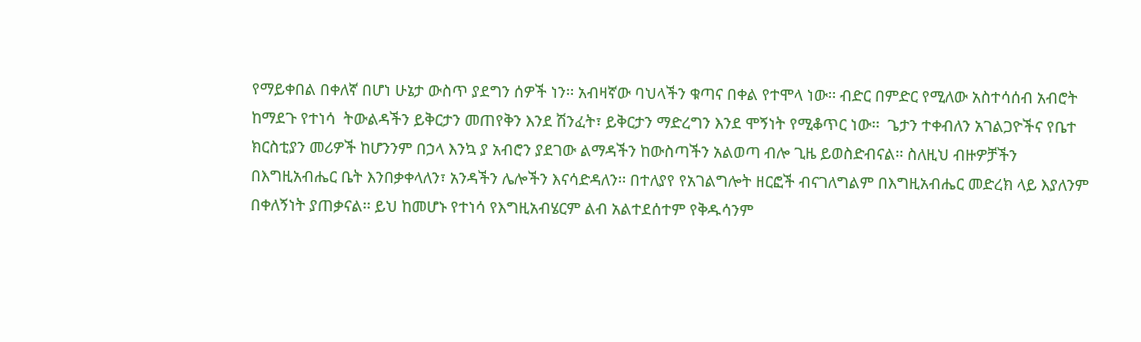የማይቀበል በቀለኛ በሆነ ሁኔታ ውስጥ ያደግን ሰዎች ነን፡፡ አብዛኛው ባህላችን ቁጣና በቀል የተሞላ ነው፡፡ ብድር በምድር የሚለው አስተሳሰብ አብሮት ከማደጉ የተነሳ  ትውልዳችን ይቅርታን መጠየቅን እንደ ሽንፈት፣ ይቅርታን ማድረግን እንደ ሞኝነት የሚቆጥር ነው፡፡  ጌታን ተቀብለን አገልጋዮችና የቤተ ክርስቲያን መሪዎች ከሆንንም በኃላ እንኳ ያ አብሮን ያደገው ልማዳችን ከውስጣችን አልወጣ ብሎ ጊዜ ይወስድብናል፡፡ ስለዚህ ብዙዎቻችን በእግዚአብሔር ቤት እንበቃቀላለን፣ አንዳችን ሌሎችን እናሳድዳለን፡፡ በተለያየ የአገልግሎት ዘርፎች ብናገለግልም በእግዚአብሔር መድረክ ላይ እያለንም በቀለኝነት ያጠቃናል፡፡ ይህ ከመሆኑ የተነሳ የእግዚአብሄርም ልብ አልተደሰተም የቅዱሳንም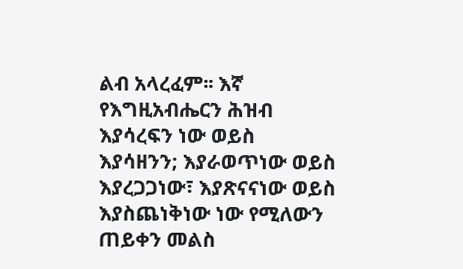ልብ አላረፈም፡፡ እኛ የእግዚአብሔርን ሕዝብ እያሳረፍን ነው ወይስ እያሳዘንን; እያራወጥነው ወይስ እያረጋጋነው፣ እያጽናናነው ወይስ እያስጨነቅነው ነው የሚለውን ጠይቀን መልስ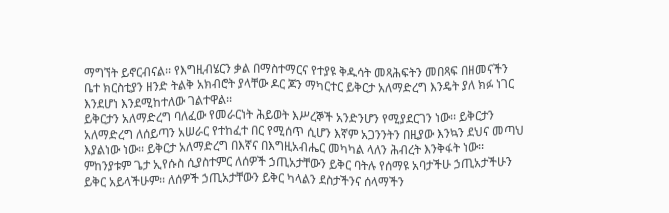ማግኘት ይኖርብናል፡፡ የእግዚብሄርን ቃል በማስተማርና የተያዩ ቅዱሳት መጻሕፍትን መበጻፍ በዘመናችን ቤተ ክርስቲያን ዘንድ ትልቅ አክብሮት ያላቸው ዶር ጆን ማካርተር ይቅርታ አለማድረግ እንዴት ያለ ክፉ ነገር እንደሆነ እንደሚከተለው ገልተዋል፡፡
ይቅርታን አለማድረግ ባለፈው የመራርነት ሕይወት እሥረኞች አንድንሆን የሚያደርገን ነው፡፡ ይቅርታን አለማድረግ ለሰይጣን አሠራር የተከፈተ በር የሚሰጥ ሲሆን እኛም አጋንንትን በዚያው እንኳን ደህና መጣህ እያልነው ነው፡፡ ይቅርታ አለማድረግ በእኛና በእግዚአብሔር መካካል ላለን ሕብረት እንቅፋት ነው፡፡ ምከንያቱም ጌታ ኢየሱስ ሲያስተምር ለሰዎች ኃጢአታቸውን ይቅር ባትሉ የሰማዩ አባታችሁ ኃጢአታችሁን ይቅር አይላችሁም፡፡ ለሰዎች ኃጢአታቸውን ይቅር ካላልን ደስታችንና ሰላማችን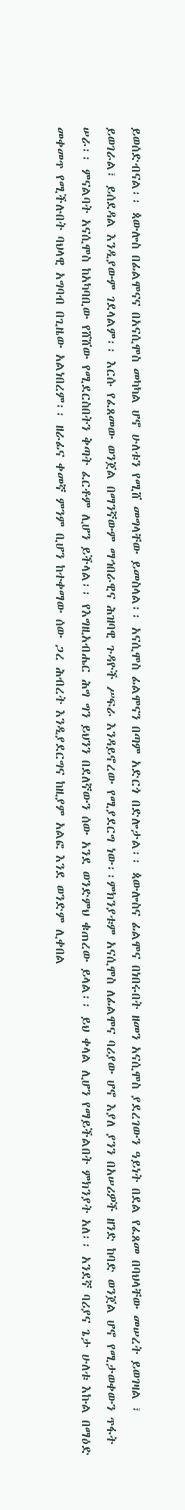ይወሰድብናል፡፡ ጳውሎስ በፊልሞናና በአናሲሞስ መካካል ሆኖ ሁለቱን የሚሸ መግላቸው ይመስላል፡፡ አናሲሞስ ፊልሞናን በጣም አድርጎ በድሎታል፡፡ ጳውሎስና ፊልሞና በነበሩበት ዘመን አናሲሞስ ያደረገውን ዓይነት በደል የፈጸመ በባህላቸው መሠረት ይወገዛል ፣ ይወገራል፣ ይሰደዳል እንዲያውም ገደላልም፡፡ እርሱ የፈጸመው ወንጀል በማንኛውም ማኅበራዊና ሕዝባዊ ጉዳዮች ሥፍራ እንዳይኖረው የሚያደርግ ነው፡፡ምክንያቱም አናሲሞስ ለፊልሞና ባሪያው ሆኖ እያለ ያንን በአሠሪዎች ዘንድ ከባድ ወንጀል ሆኖ የሚታወቀውን ጥፋት ሠራ፡፡ ምናልባት አናሲሞስ ከአካባቢው የሸሸው የሚደርስበትን ቅጣት ፈርቶም ሊሆን ይችላል፡፡ የእግዚአብሔር ሕግ ግን ይህንን በደለኛውን ሰው አንደ ወንድምህ ቁጠረው ይላል፡፡ ይህ ቀላል ሊሆን የማይችልበት ምክንያት አለ፡፡ አንደኛ ባሪያና ጌታ ሁለቱ እኩል በማዕድ መቀመጥ የሚችሉበት ባህላዊ አግባብ በጊዜው አልነበረም፡፡ ዘራፊና ቀመኛ ምንም ቢሆን ከተቀማው ሰው ጋረ ሕብረት እንዲያደርግና ከዚያም አልፎ እንደ ወንድም ሊቀበል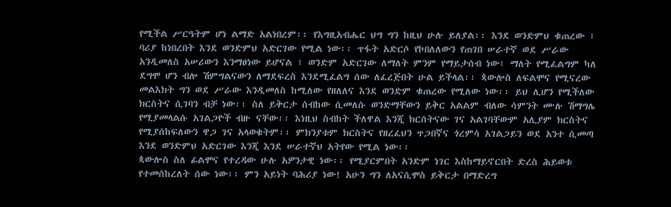የሚችል ሥርዓትም ሆነ ልማድ አልነበረም፡፡ የእግዚአብሔር ህግ ግን ከዚህ ሁሉ ይለያል፡፡ እንደ ወንድምህ ቁጠረው ፣ ባሪያ ከነበረበት እንደ ወንድምህ አድርገው የሚል ነው፡፡ ጥፋት አድርሶ የኮበለለውን የጠገበ ሠራተኛ ወደ ሥራው አንዲመለስ አሠሪውን እንማፀነው ይሆናል ፣ ወንድም አድርገው ለማለት ምንም የማይታሰብ ነው፣ ማለት የሚፈልግም ካለ ደግሞ ሆን ብሎ ሽምግልናውን ለማደፍረስ እንደሚፈልግ ሰው ለፈረጅበት ሁል ይችላል፡፡ ጳውሎስ ለፍልሞና የሚናረው መልእክት ግን ወደ ሥራው እንዲመለስ ከሚለው የዘለለና እንደ ወንድም ቁጠረው የሚለው ነው፡፡ ይህ ሊሆን የሚችለው ክርስትና ሲገባን ብቻ ነው፡፡ ስለ ይቅርታ ሰብከው ሲመለሱ ወንድማቸውን ይቅር አልልም ብለው ሳምንት ሙሉ ሽማግሌ የሚያመላልሱ አገልጋዮች ብዙ ናቸው፡፡ እነዚህ ስብከት ችለዋል እንጂ ክርሰትናው ገና አልገባቸውም አሊያም ክርስትና የሚያሰከፍለውን ዋጋ ገና አላወቁትም፡፡ ምክንያቱም ክርስትና የዘረፈህን ጥጋበኛና ጎረምሳ አገልጋይን ወደ አንተ ሲመጣ እንደ ወንድምህ አድርገው እንጂ እንደ ሠራተኛህ አትየው የሚል ነው፡፡
ጳውሎስ ስለ ፊልሞና የተረዳው ሁሉ አዎንታዊ ነው፡፡ የሚያርምበት አንድም ነገር እስከማይኖርበት ድረስ ሕይወቱ የተመሰከረለት ሰው ነው፡፡ ምን አይነት ባሕሪያ ነው! አሁን ግን ለአናሲሞስ ይቅርታ በማድረግ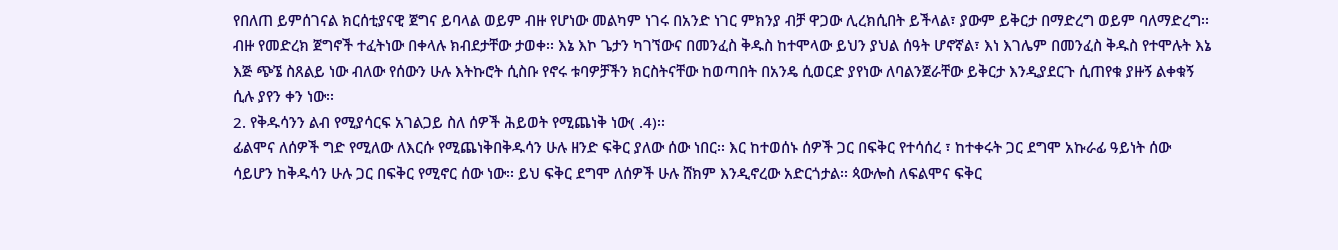የበለጠ ይምሰገናል ክርሰቲያናዊ ጀግና ይባላል ወይም ብዙ የሆነው መልካም ነገሩ በአንድ ነገር ምክንያ ብቻ ዋጋው ሊረክሲበት ይችላል፣ ያውም ይቅርታ በማድረግ ወይም ባለማድረግ፡፡ ብዙ የመድረክ ጀግኖች ተፈትነው በቀላሉ ክብደታቸው ታወቀ፡፡ እኔ እኮ ጌታን ካገኘውና በመንፈስ ቅዱስ ከተሞላው ይህን ያህል ሰዓት ሆኖኛል፣ እነ እገሌም በመንፈስ ቅዱስ የተሞሉት እኔ እጅ ጭኜ ስጸልይ ነው ብለው የሰውን ሁሉ እትኩሮት ሲስቡ የኖሩ ቱባዎቻችን ክርስትናቸው ከወጣበት በአንዴ ሲወርድ ያየነው ለባልንጀራቸው ይቅርታ እንዲያደርጉ ሲጠየቁ ያዙኝ ልቀቁኝ ሲሉ ያየን ቀን ነው፡፡
2. የቅዱሳንን ልብ የሚያሳርፍ አገልጋይ ስለ ሰዎች ሕይወት የሚጨነቅ ነው( .4)፡፡
ፊልሞና ለሰዎች ግድ የሚለው ለእርሱ የሚጨነቅበቅዱሳን ሁሉ ዘንድ ፍቅር ያለው ሰው ነበር፡፡ እር ከተወሰኑ ሰዎች ጋር በፍቅር የተሳሰረ ፣ ከተቀሩት ጋር ደግሞ አኩራፊ ዓይነት ሰው ሳይሆን ከቅዱሳን ሁሉ ጋር በፍቅር የሚኖር ሰው ነው፡፡ ይህ ፍቅር ደግሞ ለሰዎች ሁሉ ሸክም እንዲኖረው አድርጎታል፡፡ ጳውሎስ ለፍልሞና ፍቅር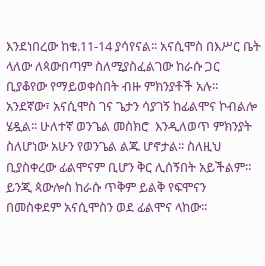እንደነበረው ከቁ.11-14 ያሳየናል፡፡ አናሲሞስ በእሥር ቤት ላለው ለጳውበጣም ስለሚያስፈልገው ከራሱ ጋር ቢያቆየው የማይወቀስበት ብዙ ምክንያቶች አሉ፡፡ አንደኛው፣ አናሲሞስ ገና ጌታን ሳያገኝ ከፊልሞና ኮብልሎ ሄዷል፡፡ ሁለተኛ ወንጌል መስክሮ  እንዲለወጥ ምክንያት ስለሆነው አሁን የወንጌል ልጁ ሆኖታል፡፡ ስለዚህ ቢያስቀረው ፊልሞናም ቢሆን ቅር ሊሰኝበት አይችልም፡፡ ይንጂ ጳውሎስ ከራሱ ጥቅም ይልቅ የፍሞናን በመስቀደም አናሲሞስን ወደ ፊልሞና ላከው፡፡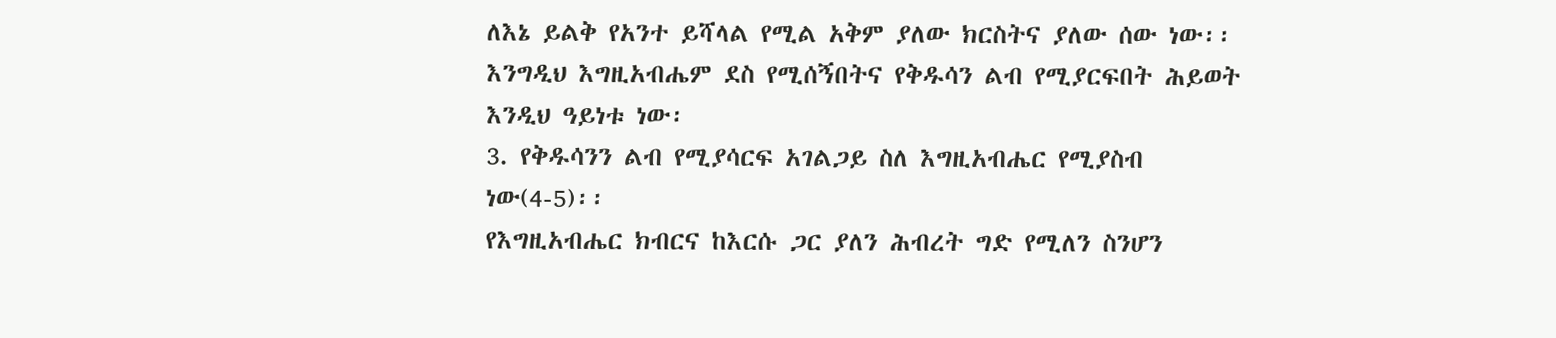ለእኔ ይልቅ የአንተ ይሻላል የሚል አቅም ያለው ክርስትና ያለው ሰው ነው፡፡ እንግዲህ እግዚአብሔም ደስ የሚሰኝበትና የቅዱሳን ልብ የሚያርፍበት ሕይወት እንዲህ ዓይነቱ ነው፡
3. የቅዱሳንን ልብ የሚያሳርፍ አገልጋይ ስለ እግዚአብሔር የሚያስብ ነው(4-5)፡፡
የእግዚአብሔር ክብርና ከእርሱ ጋር ያለን ሕብረት ግድ የሚለን ስንሆን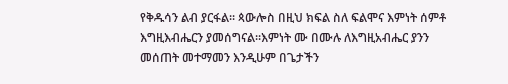የቅዱሳን ልብ ያርፋል፡፡ ጳውሎስ በዚህ ክፍል ስለ ፍልሞና እምነት ሰምቶ እግዚእብሔርን ያመሰግናል፡፡እምነት ሙ በሙሉ ለእግዚአብሔር ያንን መሰጠት መተማመን እንዲሁም በጌታችን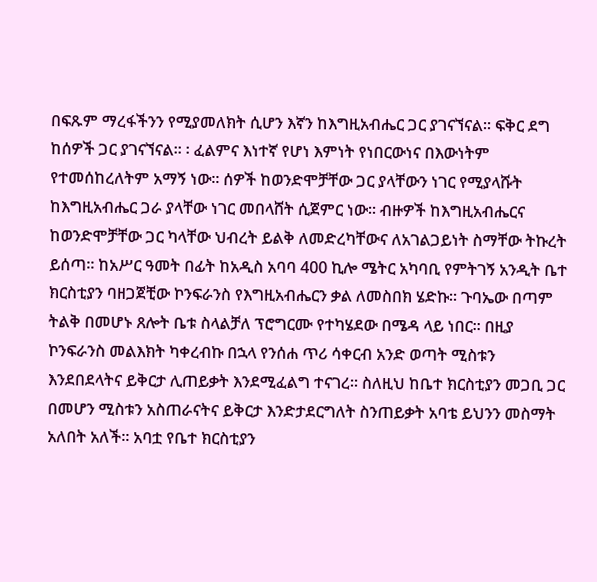በፍጹም ማረፋችንን የሚያመለክት ሲሆን እኛን ከእግዚአብሔር ጋር ያገናኘናል፡፡ ፍቅር ደግ ከሰዎች ጋር ያገናኘናል፡፡ ፡ ፈልምና እነተኛ የሆነ እምነት የነበርውነና በእውነትም የተመሰከረለትም አማኝ ነው፡፡ ሰዎች ከወንድሞቻቸው ጋር ያላቸውን ነገር የሚያላሹት ከእግዚአብሔር ጋራ ያላቸው ነገር መበላሸት ሲጀምር ነው፡፡ ብዙዎች ከእግዚአብሔርና ከወንድሞቻቸው ጋር ካላቸው ህብረት ይልቅ ለመድረካቸውና ለአገልጋይነት ስማቸው ትኩረት ይሰጣ፡፡ ከአሥር ዓመት በፊት ከአዲስ አባባ 400 ኪሎ ሜትር አካባቢ የምትገኝ አንዲት ቤተ ክርስቲያን ባዘጋጀቺው ኮንፍራንስ የእግዚአብሔርን ቃል ለመስበክ ሄድኩ፡፡ ጉባኤው በጣም ትልቅ በመሆኑ ጸሎት ቤቱ ስላልቻለ ፕሮግርሙ የተካሄደው በሜዳ ላይ ነበር፡፡ በዚያ ኮንፍራንስ መልእክት ካቀረብኩ በኋላ የንሰሐ ጥሪ ሳቀርብ አንድ ወጣት ሚስቱን እንደበደላትና ይቅርታ ሊጠይቃት እንደሚፈልግ ተናገረ፡፡ ስለዚህ ከቤተ ክርስቲያን መጋቢ ጋር በመሆን ሚስቱን አስጠራናትና ይቅርታ እንድታደርግለት ስንጠይቃት አባቴ ይህንን መስማት አለበት አለች፡፡ አባቷ የቤተ ክርስቲያን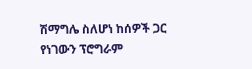ሽማግሌ ስለሆነ ከሰዎች ጋር የነገውን ፕሮግራም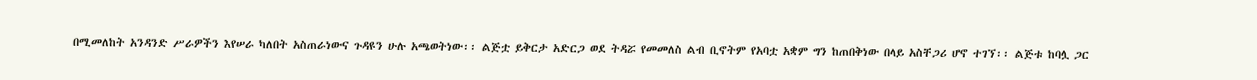በሚመለከት አንዳንድ ሥራዎችን እየሠራ ካለበት አስጠራነውና ጉዳዩን ሁሉ አጫወትነው፡፡ ልጅቷ ይቅርታ አድርጋ ወደ ትዳሯ የመመለስ ልብ ቢኖትም የአባቷ አቋም ግን ከጠበቅነው በላይ አስቸጋሪ ሆኖ ተገኘ፡፡ ልጅቱ ከባሏ ጋር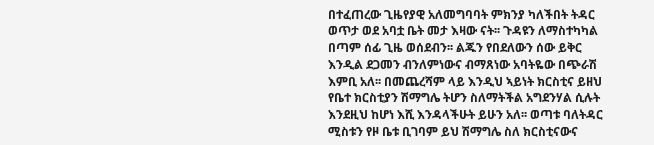በተፈጠረው ጊዜየያዊ አለመግባባት ምክንያ ካለችበት ትዳር ወጥታ ወደ አባቷ ቤት መታ እዛው ናት፡፡ ጉዳዩን ለማስተካካል በጣም ሰፊ ጊዜ ወሰደብን፡፡ ልጁን የበደለውን ሰው ይቅር እንዲል ደጋመን ብንለምነውና ብማጸነው አባትዬው በጭራሽ እምቢ አለ፡፡ በመጨረሻም ላይ እንዲህ ኣይነት ክርስቲና ይዘህ የቤተ ክርስቲያን ሽማግሌ ትሆን ስለማትችል አግደንሃል ሲሉት እንደዚህ ከሆነ እሺ እንዳላችሁት ይሁን አለ፡፡ ወጣቱ ባለትዳር ሚስቱን የዞ ቤቱ ቢገባም ይህ ሽማግሌ ስለ ክርስቲናውና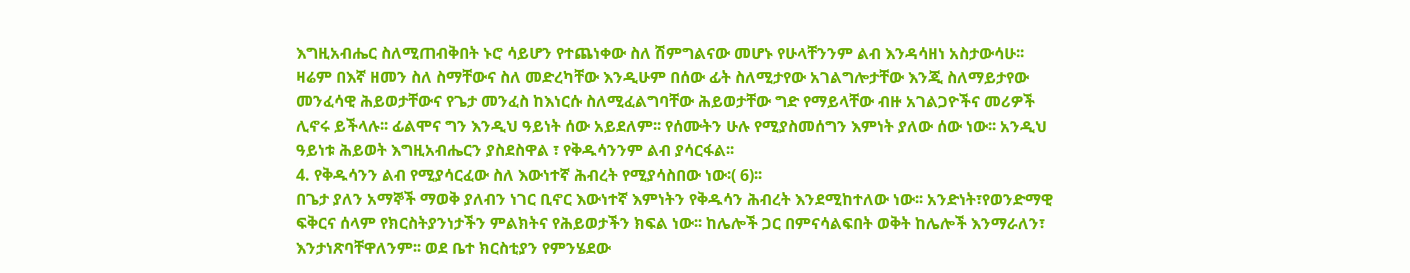እግዚአብሔር ስለሚጠብቅበት ኑሮ ሳይሆን የተጨነቀው ስለ ሽምግልናው መሆኑ የሁላቸንንም ልብ እንዳሳዘነ አስታውሳሁ፡፡
ዛሬም በእኛ ዘመን ስለ ስማቸውና ስለ መድረካቸው እንዲሁም በሰው ፊት ስለሚታየው አገልግሎታቸው እንጂ ስለማይታየው መንፈሳዊ ሕይወታቸውና የጌታ መንፈስ ከእነርሱ ስለሚፈልግባቸው ሕይወታቸው ግድ የማይላቸው ብዙ አገልጋዮችና መሪዎች ሊኖሩ ይችላሉ፡፡ ፊልሞና ግን እንዲህ ዓይነት ሰው አይደለም፡፡ የሰሙትን ሁሉ የሚያስመሰግን እምነት ያለው ሰው ነው፡፡ አንዲህ ዓይነቱ ሕይወት እግዚአብሔርን ያስደስዋል ፣ የቅዱሳንንም ልብ ያሳርፋል፡፡
4. የቅዱሳንን ልብ የሚያሳርፈው ስለ እውነተኛ ሕብረት የሚያሳስበው ነው፡( 6)፡፡
በጌታ ያለን አማኞች ማወቅ ያለብን ነገር ቢኖር እውነተኛ እምነትን የቅዱሳን ሕብረት እንደሚከተለው ነው፡፡ አንድነት፣የወንድማዊ ፍቅርና ሰላም የክርስትያንነታችን ምልክትና የሕይወታችን ክፍል ነው፡፡ ከሌሎች ጋር በምናሳልፍበት ወቅት ከሌሎች እንማራለን፣ እንታነጽባቸዋለንም፡፡ ወደ ቤተ ክርስቲያን የምንሄደው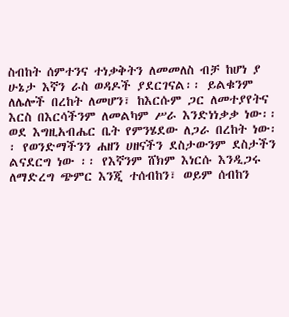ስብከት ሰምተንና ተነቃቅትን ለመመለስ ብቻ ከሆነ ያ ሁኔታ እኛን ራስ ወዳዶች ያደርገናል፡፡ ይልቁንም ለሌሎች በረከት ለመሆን፣ ከእርሱም ጋር ለመተያየትና እርስ በእርሳችንም ለመልካም ሥራ እንድነነቃቃ ነው፡፡ ወደ እግዚአብሔር ቤት የምንሄደው ለጋራ በረከት ነው፡፡ የወንድማችንን ሐዘን ሀዘናችን ደስታውንም ደስታችን ልናደርግ ነው ፡፡ የእኛንም ሸክም እነርሱ እንዲጋሩ ለማድረግ ጭምር እንጂ ተሰብከን፣ ወይም ሰብከን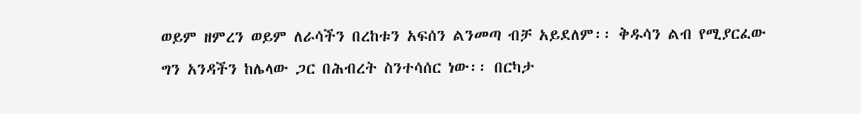ወይም ዘምረን ወይም ለራሳችን በረከቱን አፍሰን ልንመጣ ብቻ አይደለም፡፡ ቅዱሳን ልብ የሚያርፈው ግን አንዳችን ከሌላው ጋር በሕብረት ስንተሳሰር ነው፡፡ በርካታ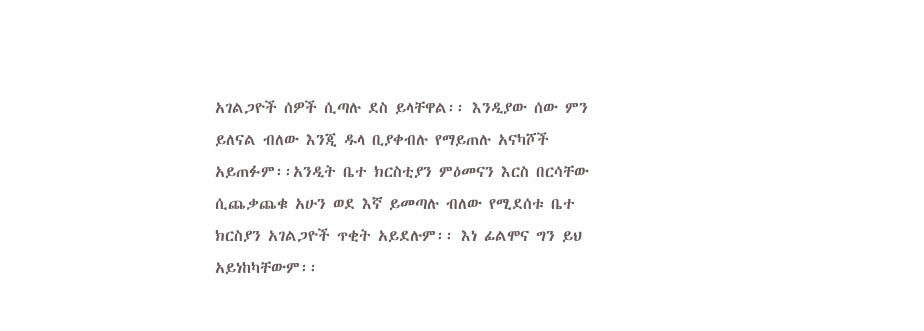አገልጋዮች ሰዎች ሲጣሉ ደስ ይላቸዋል፡፡ እንዲያው ሰው ምን ይለናል ብለው እንጂ ዱላ ቢያቀብሉ የማይጠሉ አናካሾች አይጠፉም፡፡አንዲት ቤተ ክርስቲያን ምዕመናን እርስ በርሳቸው ሲጨቃጨቁ አሁን ወደ እኛ ይመጣሉ ብለው የሚደሰቱ ቤተ ክርስያን አገልጋዮች ጥቂት አይደሉም፡፡ እነ ፊልሞና ግን ይህ አይነከካቸውም፡፡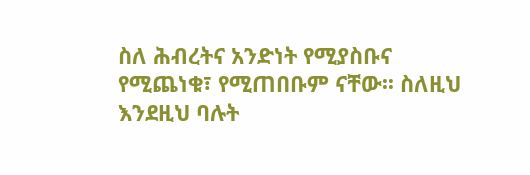ስለ ሕብረትና አንድነት የሚያስቡና የሚጨነቁ፣ የሚጠበቡም ናቸው፡፡ ስለዚህ እንደዚህ ባሉት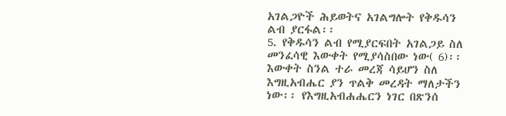አገልጋዮች ሕይወትና አገልግሎት የቅዱሳን ልብ ያርፋል፡፡
5. የቅዱሳን ልብ የሚያርፍበት አገልጋይ ስለ መንፈሳዊ እውቀት የሚያሳስበው ነው( 6)፡፡ እውቀት ስንል ተራ መረጃ ሳይሆን ስለ እግዚአብሔር ያን ጥልቅ መረዳት ማለታችን ነው፡፡ የእግዚአብሐሔርን ነገር በጽንሰ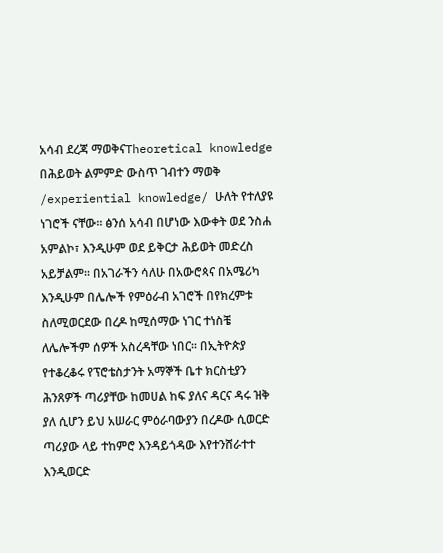አሳብ ደረጃ ማወቅናTheoretical knowledge በሕይወት ልምምድ ውስጥ ገብተን ማወቅ /experiential knowledge/ ሁለት የተለያዩ ነገሮች ናቸው፡፡ ፅንሰ አሳብ በሆነው እውቀት ወደ ንስሐ አምልኮ፣ እንዲሁም ወደ ይቅርታ ሕይወት መድረስ አይቻልም፡፡ በአገራችን ሳለሁ በአውሮጳና በአሜሪካ እንዲሁም በሌሎች የምዕራብ አገሮች በየክረምቱ ስለሚወርደው በረዶ ከሚሰማው ነገር ተነስቼ ለሌሎችም ሰዎች አስረዳቸው ነበር፡፡ በኢትዮጵያ የተቆረቆሩ የፕሮቴስታንት አማኞች ቤተ ክርስቲያን ሕንጸዎች ጣሪያቸው ከመሀል ከፍ ያለና ዳርና ዳሩ ዝቅ ያለ ሲሆን ይህ አሠራር ምዕራባውያን በረዶው ሲወርድ ጣሪያው ላይ ተከምሮ እንዳይጎዳው እየተንሸራተተ እንዲወርድ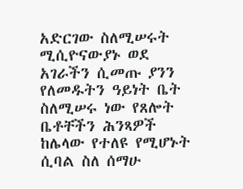አድርገው ስለሚሠሩት ሚሲዮናውያኑ ወደ አገራችን ሲመጡ ያንን የለመዱትን ዓይነት ቤት ስለሚሠሩ ነው የጸሎት ቤቶቸችን ሕንጻዎች ከሌላው የተለዩ የሚሆኑት ሲባል ስለ ሰማሁ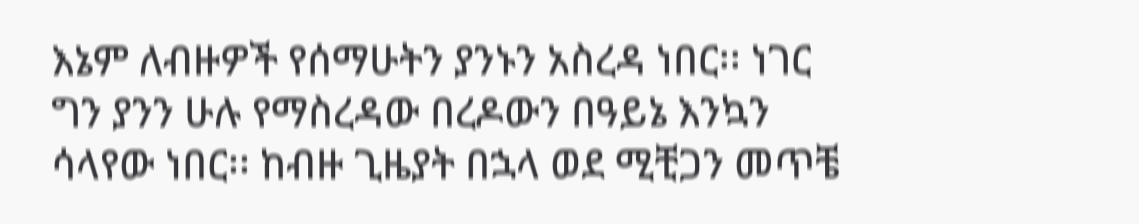እኔም ለብዙዎች የሰማሁትን ያንኑን አስረዳ ነበር፡፡ ነገር ግን ያንን ሁሉ የማስረዳው በረዶውን በዓይኔ እንኳን ሳላየው ነበር፡፡ ከብዙ ጊዜያት በኋላ ወደ ሚቺጋን መጥቼ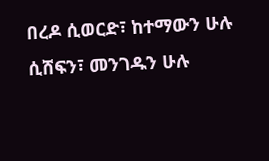በረዶ ሲወርድ፣ ከተማውን ሁሉ ሲሸፍን፣ መንገዱን ሁሉ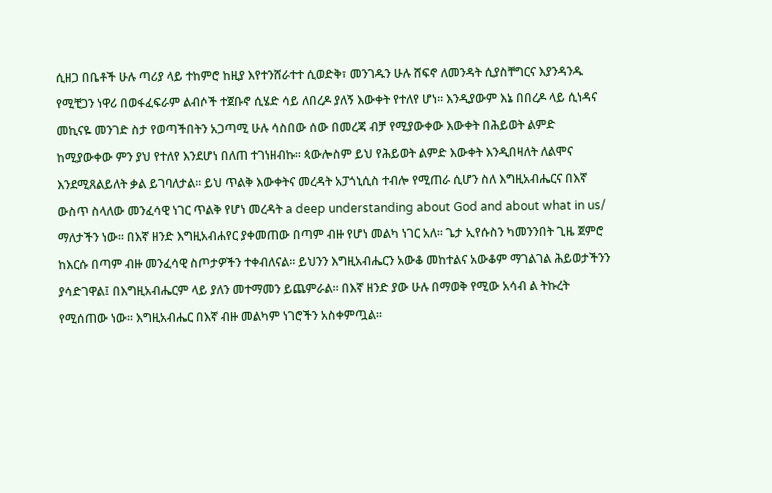ሲዘጋ በቤቶች ሁሉ ጣሪያ ላይ ተከምሮ ከዚያ እየተንሸራተተ ሲወድቅ፣ መንገዱን ሁሉ ሸፍኖ ለመንዳት ሲያስቸግርና እያንዳንዱ የሚቺጋን ነዋሪ በወፋፈፍራም ልብሶች ተጀቡኖ ሲሄድ ሳይ ለበረዶ ያለኝ እውቀት የተለየ ሆነ፡፡ እንዲያውም እኔ በበረዶ ላይ ሲነዳና መኪናዬ መንገድ ስታ የወጣችበትን አጋጣሚ ሁሉ ሳስበው ሰው በመረጃ ብቻ የሚያውቀው እውቀት በሕይወት ልምድ ከሚያውቀው ምን ያህ የተለየ እንደሆነ በለጠ ተገነዘብኩ፡፡ ጳውሎስም ይህ የሕይወት ልምድ እውቀት እንዲበዛለት ለልሞና እንደሚጸልይለት ቃል ይገባለታል፡፡ ይህ ጥልቅ እውቀትና መረዳት አፓጎኒሲስ ተብሎ የሚጠራ ሲሆን ስለ እግዚአብሔርና በእኛ ውስጥ ስላለው መንፈሳዊ ነገር ጥልቅ የሆነ መረዳት a deep understanding about God and about what in us/ ማለታችን ነው፡፡ በእኛ ዘንድ እግዚአብሐየር ያቀመጠው በጣም ብዙ የሆነ መልካ ነገር አለ፡፡ ጌታ ኢየሱስን ካመንንበት ጊዜ ጀምሮ ከእርሱ በጣም ብዙ መንፈሳዊ ስጦታዎችን ተቀብለናል፡፡ ይህንን እግዚአብሔርን አውቆ መከተልና አውቆም ማገልገል ሕይወታችንን ያሳድገዋል፤ በእግዚአብሔርም ላይ ያለን መተማመን ይጨምራል፡፡ በእኛ ዘንድ ያው ሁሉ በማወቅ የሚው አሳብ ል ትኩረት የሚሰጠው ነው፡፡ እግዚአብሔር በእኛ ብዙ መልካም ነገሮችን አስቀምጧል፡፡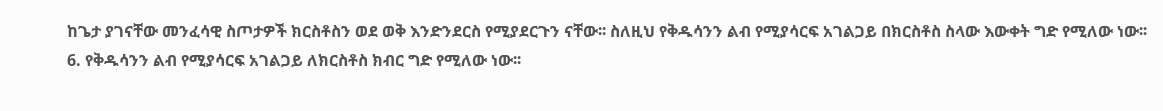ከጌታ ያገናቸው መንፈሳዊ ስጦታዎች ክርስቶስን ወደ ወቅ እንድንደርስ የሚያደርጉን ናቸው፡፡ ስለዚህ የቅዱሳንን ልብ የሚያሳርፍ አገልጋይ በክርስቶስ ስላው እውቀት ግድ የሚለው ነው፡፡
6. የቅዱሳንን ልብ የሚያሳርፍ አገልጋይ ለክርስቶስ ክብር ግድ የሚለው ነው፡፡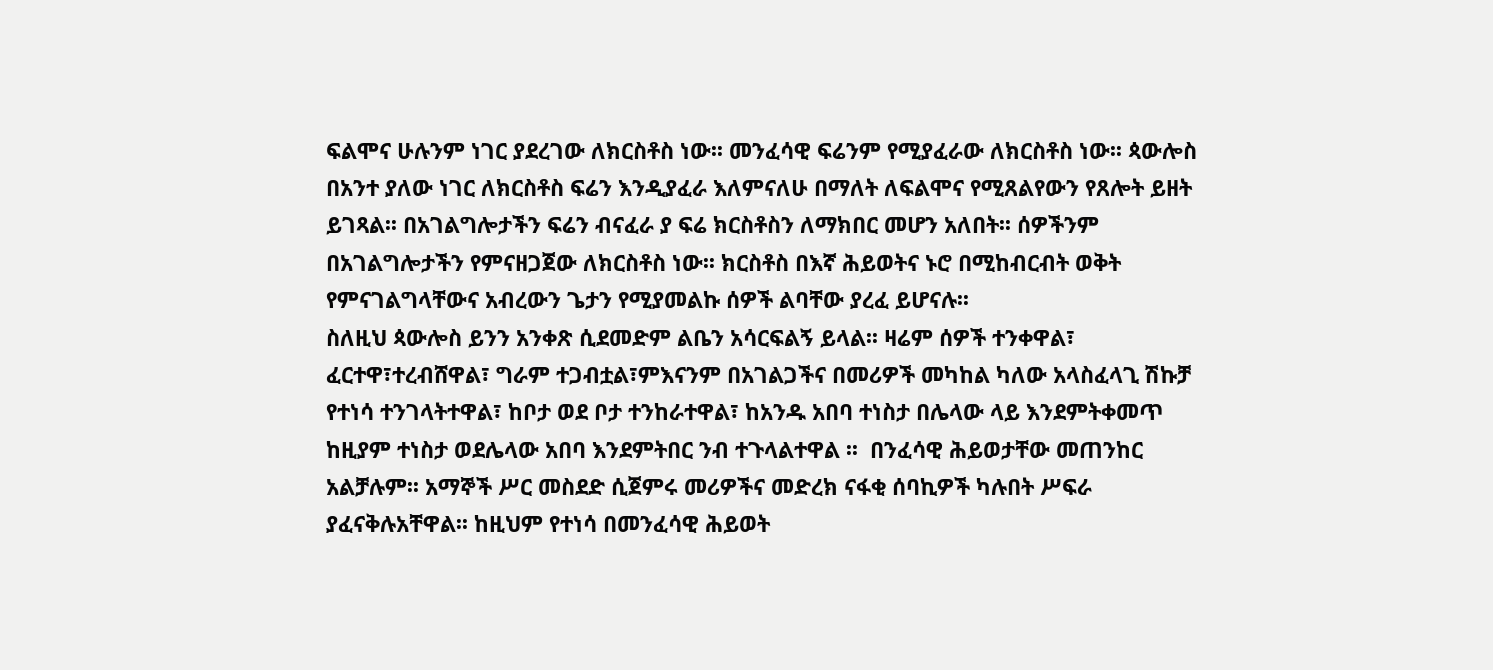ፍልሞና ሁሉንም ነገር ያደረገው ለክርስቶስ ነው፡፡ መንፈሳዊ ፍሬንም የሚያፈራው ለክርስቶስ ነው፡፡ ጳውሎስ በአንተ ያለው ነገር ለክርስቶስ ፍሬን እንዲያፈራ እለምናለሁ በማለት ለፍልሞና የሚጸልየውን የጸሎት ይዘት ይገጻል፡፡ በአገልግሎታችን ፍሬን ብናፈራ ያ ፍሬ ክርስቶስን ለማክበር መሆን አለበት፡፡ ሰዎችንም በአገልግሎታችን የምናዘጋጀው ለክርስቶስ ነው፡፡ ክርስቶስ በእኛ ሕይወትና ኑሮ በሚከብርብት ወቅት የምናገልግላቸውና አብረውን ጌታን የሚያመልኩ ሰዎች ልባቸው ያረፈ ይሆናሉ፡፡
ስለዚህ ጳውሎስ ይንን አንቀጽ ሲደመድም ልቤን አሳርፍልኝ ይላል፡፡ ዛሬም ሰዎች ተንቀዋል፣ ፈርተዋ፣ተረብሸዋል፣ ግራም ተጋብቷል፣ምእናንም በአገልጋችና በመሪዎች መካከል ካለው አላስፈላጊ ሽኩቻ የተነሳ ተንገላትተዋል፣ ከቦታ ወደ ቦታ ተንከራተዋል፣ ከአንዱ አበባ ተነስታ በሌላው ላይ እንደምትቀመጥ ከዚያም ተነስታ ወደሌላው አበባ እንደምትበር ንብ ተጉላልተዋል ፡፡  በንፈሳዊ ሕይወታቸው መጠንከር አልቻሉም፡፡ አማኞች ሥር መስደድ ሲጀምሩ መሪዎችና መድረክ ናፋቂ ሰባኪዎች ካሉበት ሥፍራ ያፈናቅሉአቸዋል፡፡ ከዚህም የተነሳ በመንፈሳዊ ሕይወት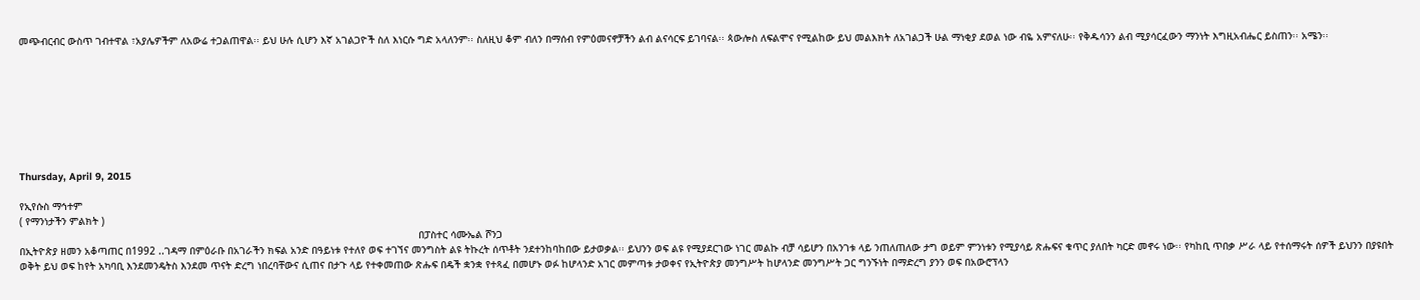መጭብርብር ውስጥ ገብተዋል ፣አያሌዎችም ለአውሬ ተጋልጠዋል፡፡ ይህ ሁሉ ሲሆን እኛ አገልጋዮች ስለ እነርሱ ግድ አላለንም፡፡ ስለዚህ ቆም ብለን በማሰብ የምዕመናኖቻችን ልብ ልናሳርፍ ይገባናል፡፡ ጳውሎስ ለፍልሞና የሚልከው ይህ መልእክት ለአገልጋች ሁል ማነቂያ ደወል ነው ብዬ አምናለሁ፡፡ የቅዱሳንን ልብ ሚያሳርፈውን ማንነት እግዚአብሔር ይስጠን፡፡ አሜን፡፡








Thursday, April 9, 2015

የኢየሱስ ማኅተም
( የማንነታችን ምልክት )
                                                                                                                                     በፓስተር ሳሙኤል ሾንጋ
በኢትዮጵያ ዘመን አቆጣጠር በ1992 ..ገዳማ በምዕራቡ በአገራችን ክፍል አንድ በዓይነቱ የተለየ ወፍ ተገኘና መንግስት ልዩ ትኩረት ሰጥቶት ንደተንከባከበው ይታወቃል፡፡ ይህንን ወፍ ልዩ የሚያደርገው ነገር መልኩ ብቻ ሳይሆን በአንገቱ ላይ ንጠለጠለው ታግ ወይም ምንነቱን የሚያሳይ ጽሑፍና ቁጥር ያለበት ካርድ መኖሩ ነው፡፡ የካከቢ ጥበቃ ሥራ ላይ የተሰማሩት ሰዎች ይህንን በያዩበት ወቅት ይህ ወፍ ከየት አካባቢ እንደመንዴትስ እንደመ ጥናት ድረግ ነበረባቸውና ሲጠና በታጉ ላይ የተቀመጠው ጽሑፍ በዴች ቋንቋ የተጻፈ በመሆኑ ወፉ ከሆላንድ አገር መምጣቱ ታወቀና የኢትዮጵያ መንግሥት ከሆላንድ መንግሥት ጋር ግንኙነት በማድረግ ያንን ወፍ በአውሮፕላን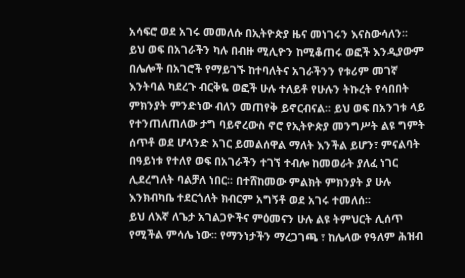አሳፍሮ ወደ አገሩ መመለሱ በኢትዮጵያ ዜና መነገሩን እናስውሳለን፡፡ ይህ ወፍ በአገራችን ካሉ በብዙ ሚሊዮን ከሚቆጠሩ ወፎች እንዲያውም በሌሎች በአገሮች የማይገኙ ከተባለትና አገራችንን የቱሪም መገኛ እንትባል ካደረጉ ብርቅዬ ወፎች ሁሉ ተለይቶ የሁሉን ትኩረት የሳበበት ምክንያት ምንድነው ብለን መጠየቅ ይኖርብናል፡፡ ይህ ወፍ በአንገቱ ላይ የተንጠለጠለው ታግ ባይኖረውስ ኖሮ የኢትዮጵያ መንግሥት ልዩ ግምት ሰጥቶ ወደ ሆላንድ አገር ይመልሰዋል ማለት እንችል ይሆን፣ ምናልባት በዓይነቱ የተለየ ወፍ በአገራችን ተገኘ ተብሎ ከመወራት ያለፈ ነገር ሊደረግለት ባልቻለ ነበር፡፡ በተሸከመው ምልክት ምክንያት ያ ሁሉ እንክብካቤ ተደርጎለት ክብርም አግኝቶ ወደ አገሩ ተመለሰ፡፡
ይህ ለእኛ ለጌታ አገልጋዮችና ምዕመናን ሁሉ ልዩ ትምህርት ሊሰጥ የሚችል ምሳሌ ነው፡፡ የማንነታችን ማረጋገጫ ፣ ከሌላው የዓለም ሕዝብ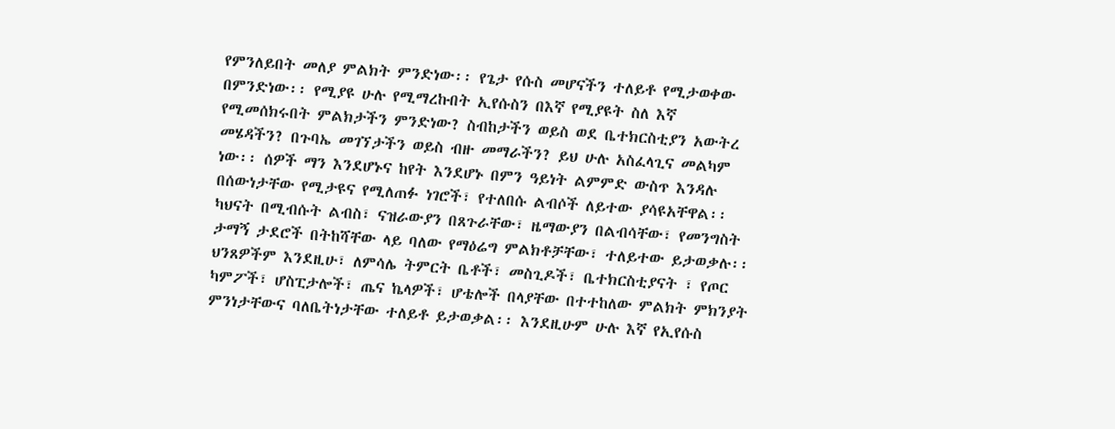የምንለይበት መለያ ምልክት ምንድነው፡፡ የጌታ የሱስ መሆናችን ተለይቶ የሚታወቀው በምንድነው፡፡ የሚያዩ ሁሉ የሚማረኩበት ኢየሱስን በእኛ የሚያዩት ስለ እኛ የሚመሰክሩበት ምልክታችን ምንድነው? ስብከታችን ወይስ ወደ ቤተክርስቲያን አውትረ መሄዳችን? በጉባኤ መገኘታችን ወይስ ብዙ መማራችን? ይህ ሁሉ አስፈላጊና መልካም ነው፡፡ ሰዎች ማን እንደሆኑና ከየት እንደሆኑ በምን ዓይነት ልምምድ ውስጥ እንዳሉ በሰውነታቸው የሚታዩና የሚለጠፉ ነገሮች፣ የተለበሱ ልብሶች ለይተው ያሳዩአቸዋል፡፡ ካህናት በሚብሱት ልብስ፣ ናዝራውያን በጸጉራቸው፣ ዜማውያን በልብሳቸው፣ የመንግስት ታማኝ ታደሮች በትከሻቸው ላይ ባለው የማዕሬግ ምልክቶቻቸው፣ ተለይተው ይታወቃሉ፡፡ ህንጸዎችም እንደዚሁ፣ ለምሳሌ ትምርት ቤቶች፣ መስጊዶች፣ ቤተክርስቲያናት ፣ የጦር ካምፖች፣ ሆስፒታሎች፣ ጤና ኬላዎች፣ ሆቴሎች በላያቸው በተተከለው ምልክት ምክንያት ምንነታቸውና ባለቤትነታቸው ተለይቶ ይታወቃል፡፡ እንደዚሁም ሁሉ እኛ የኢየሱስ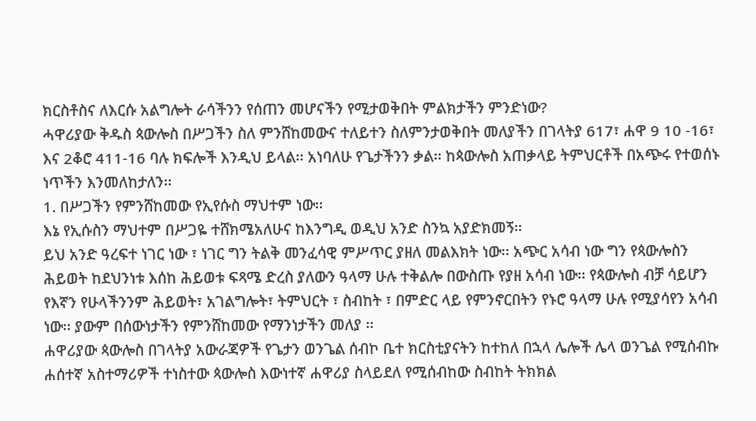ክርስቶስና ለእርሱ አልግሎት ራሳችንን የሰጠን መሆናችን የሚታወቅበት ምልክታችን ምንድነው?
ሓዋሪያው ቅዱስ ጳውሎስ በሥጋችን ስለ ምንሸከመውና ተለይተን ስለምንታወቅበት መለያችን በገላትያ 617፣ ሐዋ 9 10 -16፣ እና 2ቆሮ 411-16 ባሉ ክፍሎች እንዲህ ይላል፡፡ አነባለሁ የጌታችንን ቃል፡፡ ከጳውሎስ አጠቃላይ ትምህርቶች በአጭሩ የተወሰኑ ነጥችን እንመለከታለን፡፡
1. በሥጋችን የምንሸከመው የኢየሱስ ማህተም ነው፡፡
እኔ የኢሱስን ማህተም በሥጋዬ ተሸክሜአለሁና ከእንግዲ ወዲህ አንድ ስንኳ አያድክመኝ፡፡
ይህ አንድ ዓረፍተ ነገር ነው ፣ ነገር ግን ትልቅ መንፈሳዊ ምሥጥር ያዘለ መልእክት ነው፡፡ አጭር አሳብ ነው ግን የጳውሎስን ሕይወት ከደህንነቱ እሰከ ሕይወቱ ፍጻሜ ድረስ ያለውን ዓላማ ሁሉ ተቅልሎ በውስጡ የያዘ አሳብ ነው፡፡ የጳውሎስ ብቻ ሳይሆን የእኛን የሁላችንንም ሕይወት፣ አገልግሎት፣ ትምህርት ፣ ስብከት ፣ በምድር ላይ የምንኖርበትን የኑሮ ዓላማ ሁሉ የሚያሳየን አሳብ ነው፡፡ ያውም በሰውነታችን የምንሸከመው የማንነታችን መለያ ፡፡
ሐዋሪያው ጳውሎስ በገላትያ አውራጃዎች የጌታን ወንጌል ሰብኮ ቤተ ክርስቲያናትን ከተከለ በኋላ ሌሎች ሌላ ወንጌል የሚሰብኩ ሐሰተኛ አስተማሪዎች ተነስተው ጳውሎስ እውነተኛ ሐዋሪያ ስላይደለ የሚሰብከው ስብከት ትክክል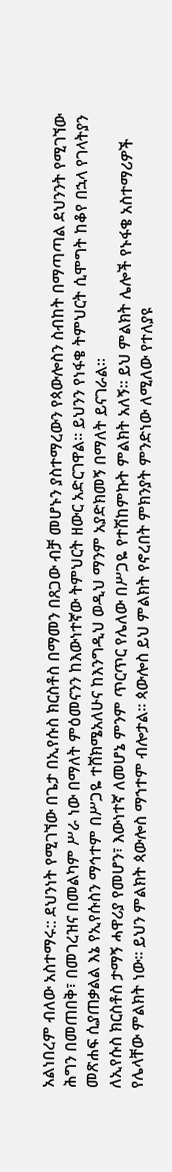አልነበረም ብለው አስተማሩ:: ደህንነት የሚገኘው በጌታ በኢየሱስ ክርስቶስ በማመን በጸጋው ብቻ መሆኑን ያስተማረውን የጳውሎስን ስብከት በማጣጣል ደህንንት የሚገኘው ሕግን በመጠበቅ፣ በመገረዝና በመልካም ሥራ ነው በማለት ምዕመናንን ከእውነተኛው ትምህርት ዘውር አድርገዋል፡፡ ይህንን የነፋቄ ትምህርት ሲሞግት ከቆየ በኋላ የገላትያን መጽሐፍ ሲያጠቃልል እኔ የኢየሱስን ማኅተም በሥጋዬ ተሸክሜአለሁና ከእንግዲህ ወዲህ ማንም አያድክመኝ በማለት ይናገራል፡፡
ለኢየሱስ ክርስቶስ ታማኝ ሓዋሪያ የመሆን፣ እውነተኛ ለመሆኔ ምንም ጥርጥር የሌለው በሥጋዬ የተሽከምኩት ምልክት አለኝ፡፡ ይህ ምልክት ሌሎች የኑፋቄ አስተማሪዎች የሌላቸው ምልክት ነው፡፡ ይህን ምልክት ጳውሎስ ማኀተም ብሎታል፡፡ ጳውሎስ ይህ ምልክት የኖረበት ምክንያት ምንድነው ለሚለው የተለያዩ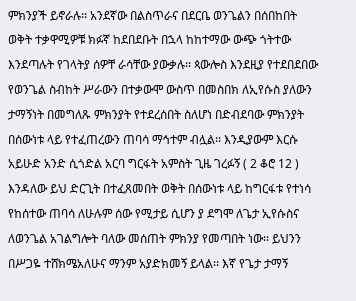ምክንያች ይኖራሉ፡፡ አንደኛው በልስጥራና በደርቤ ወንጌልን በሰበከበት ወቅት ተቃዋሚዎቹ ክፉኛ ከደበደቡት በኋላ ከከተማው ውጭ ጎትተው እንደጣሉት የገላትያ ሰዎቸ ራሳቸው ያውቃሉ፡፡ ጳውሎስ እንደዚያ የተደበደበው የወንጌል ስብከት ሥራውን በተቃውሞ ውስጥ በመስበክ ለኢየሱስ ያለውን ታማኝነት በመግለጹ ምክንያት የተደረሰበት ስለሆነ በድብደባው ምክንያት በሰውነቱ ላይ የተፈጠረውን ጠባሳ ማኅተም ብሏል፡፡ እንዲያውም እርሱ አይሁድ አንድ ሲጎድል አርባ ግርፋት አምስት ጊዜ ገረፉኝ ( 2 ቆሮ 12 ) እንዳለው ይህ ድርጊት በተፈጸመበት ወቅት በሰውነቱ ላይ ከግርፋቱ የተነሳ የከሰተው ጠባሳ ለሁሉም ሰው የሚታይ ሲሆን ያ ደግሞ ለጌታ ኢየሱስና ለወንጌል አገልግሎት ባለው መሰጠት ምክንያ የመጣበት ነው፡፡ ይህንን በሥጋዬ ተሸክሜአለሁና ማንም አያድክመኝ ይላል፡፡ እኛ የጌታ ታማኝ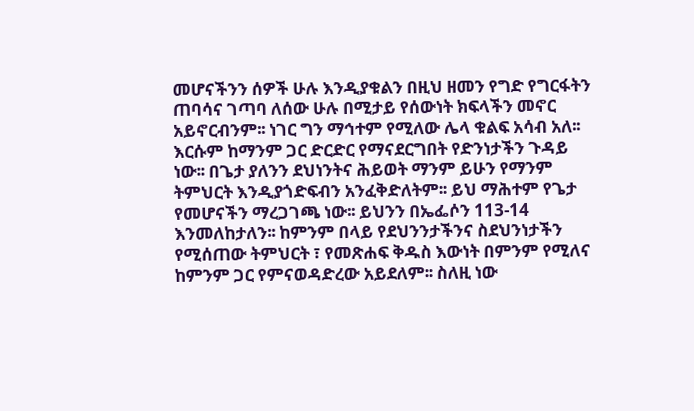መሆናችንን ሰዎች ሁሉ እንዲያቁልን በዚህ ዘመን የግድ የግርፋትን ጠባሳና ገጣባ ለሰው ሁሉ በሚታይ የሰውነት ክፍላችን መኖር አይኖርብንም፡፡ ነገር ግን ማኅተም የሚለው ሌላ ቁልፍ አሳብ አለ፡፡ እርሱም ከማንም ጋር ድርድር የማናደርግበት የድንነታችን ጉዳይ ነው፡፡ በጌታ ያለንን ደህነንትና ሕይወት ማንም ይሁን የማንም ትምህርት እንዲያጎድፍብን አንፈቅድለትም፡፡ ይህ ማሕተም የጌታ የመሆናችን ማረጋገጫ ነው፡፡ ይህንን በኤፌሶን 113-14 እንመለከታለን፡፡ ከምንም በላይ የደህንንታችንና ስደህንነታችን የሚሰጠው ትምህርት ፣ የመጽሐፍ ቅዱስ እውነት በምንም የሚለና ከምንም ጋር የምናወዳድረው አይደለም፡፡ ስለዚ ነው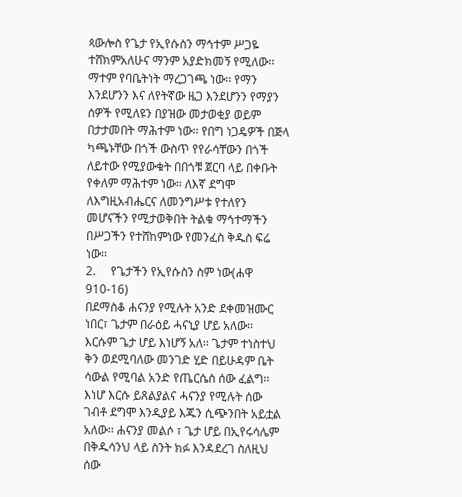ጳውሎስ የጌታ የኢየሱስን ማኅተም ሥጋዬ ተሸክምአለሁና ማንም አያድክመኝ የሚለው፡፡ ማተም የባቤትነት ማረጋገጫ ነው፡፡ የማን እንደሆንን እና ለየትኛው ዜጋ እንደሆንን የማያን ሰዎች የሚለዩን በያዝው መታወቂያ ወይም በታታመበት ማሕተም ነው፡፡ የበግ ነጋዴዎች በጅላ ካጫኑቸው በጎች ውስጥ የየራሳቸውን በጎች ለይተው የሚያውቁት በበጎቹ ጀርባ ላይ በቀቡት የቀለም ማሕተም ነው፡፡ ለእኛ ደግሞ ለእግዚአብሔርና ለመንግሥቱ የተለየን መሆናችን የሚታወቅበት ትልቁ ማኅተማችን በሥጋችን የተሸከምነው የመንፈስ ቅዱስ ፍሬ ነው፡፡
2.     የጌታችን የኢየሱስን ስም ነው(ሐዋ 910-16)
በደማስቆ ሐናንያ የሚሉት አንድ ደቀመዝሙር ነበር፣ ጌታም በራዕይ ሓናኒያ ሆይ አለው፡፡ እርሱም ጌታ ሆይ እነሆኝ አለ፡፡ ጌታም ተነስተህ ቅን ወደሚባለው መንገድ ሂድ በይሁዳም ቤት ሳውል የሚባል አንድ የጤርሴስ ሰው ፈልግ፡፡ እነሆ እርሱ ይጸልያልና ሓናንያ የሚሉት ሰው ገብቶ ደግሞ እንዲያይ እጁን ሲጭንበት አይቷል አለው፡፡ ሐናንያ መልሶ ፣ ጌታ ሆይ በኢየሩሳሌም በቅዱሳንህ ላይ ስንት ክፉ እንዳደረገ ስለዚህ ሰው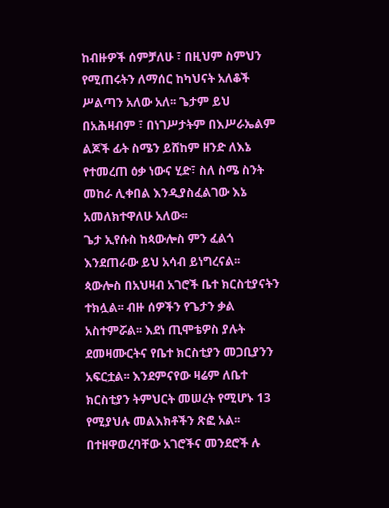ከብዙዎች ሰምቻለሁ ፣ በዚህም ስምህን የሚጠሩትን ለማሰር ከካህናት አለቆች ሥልጣን አለው አለ፡፡ ጌታም ይህ በአሕዛብም ፣ በነገሥታትም በእሥራኤልም ልጆች ፊት ስሜን ይሸከም ዘንድ ለእኔ የተመረጠ ዕቃ ነውና ሂድ፣ ስለ ስሜ ስንት መከራ ሊቀበል እንዲያስፈልገው እኔ አመለክተዋለሁ አለው፡፡
ጌታ ኢየሱስ ከጳውሎስ ምን ፈልጎ እንደጠራው ይህ አሳብ ይነግረናል፡፡ ጳውሎስ በአህዛብ አገሮች ቤተ ክርስቲያናትን ተክሏል፡፡ ብዙ ሰዎችን የጌታን ቃል አስተምሯል፡፡ እደነ ጢሞቴዎስ ያሉት ደመዛሙርትና የቤተ ክርስቲያን መጋቢያንን አፍርቷል፡፡ እንደምናየው ዛሬም ለቤተ ክርስቲያን ትምህርት መሠረት የሚሆኑ 13 የሚያህሉ መልእክቶችን ጽፎ አል፡፡ በተዘዋወረባቸው አገሮችና መንደሮች ሉ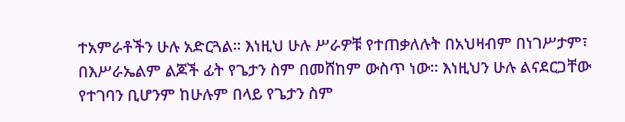ተአምራቶችን ሁሉ አድርጓል፡፡ እነዚህ ሁሉ ሥራዎቹ የተጠቃለሉት በአህዛብም በነገሥታም፣ በእሥራኤልም ልጆች ፊት የጌታን ስም በመሸከም ውስጥ ነው፡፡ እነዚህን ሁሉ ልናደርጋቸው የተገባን ቢሆንም ከሁሉም በላይ የጌታን ስም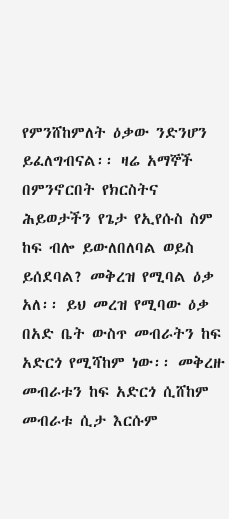የምንሸከምለት ዕቃው ንድንሆን ይፈለግብናል፡፡ ዛሬ አማኞች በምንኖርበት የክርስትና ሕይወታችን የጌታ የኢየሱስ ስም ከፍ ብሎ ይውለበለባል ወይስ ይሰደባል? መቅረዝ የሚባል ዕቃ አለ፡፡ ይህ መረዝ የሚባው ዕቃ በአድ ቤት ውስጥ መብራትን ከፍ አድርጎ የሚሻከም ነው፡፡ መቅረዙ መብራቱን ከፍ አድርጎ ሲሸከም መብራቱ ሲታ እርሱም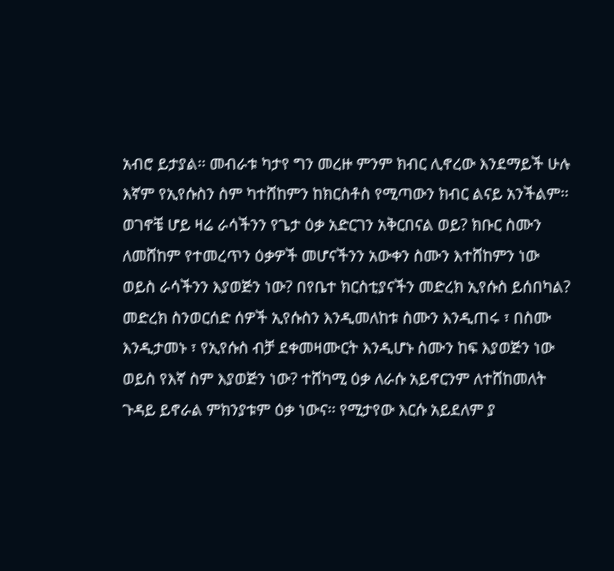አብሮ ይታያል፡፡ መብራቱ ካታየ ግን መረዙ ምንም ክብር ሊኖረው እንደማይች ሁሉ እኛም የኢየሱስን ስም ካተሸከምን ከክርስቶስ የሚጣውን ክብር ልናይ አንችልም፡፡ ወገኖቼ ሆይ ዛሬ ራሳችንን የጌታ ዕቃ አድርገን አቅርበናል ወይ? ክቡር ስሙን ለመሸከም የተመረጥን ዕቃዎች መሆናችንን አውቀን ስሙን እተሸከምን ነው ወይስ ራሳችንን እያወጅን ነው? በየቤተ ክርስቲያናችን መድረክ ኢየሱስ ይሰበካል? መድረክ ስንወርሰድ ሰዎች ኢየሱስን እንዲመለከቱ ስሙን እንዲጠሩ ፣ በስሙ እንዲታመኑ ፣ የኢየሱስ ብቻ ደቀመዛሙርት እንዲሆኑ ስሙን ከፍ እያወጅን ነው ወይስ የእኛ ስም እያወጅን ነው? ተሸካሚ ዕቃ ለራሱ አይኖርንም ለተሸከመለት ጉዳይ ይኖራል ምክንያቱም ዕቃ ነውና፡፡ የሚታየው እርሱ አይደለም ያ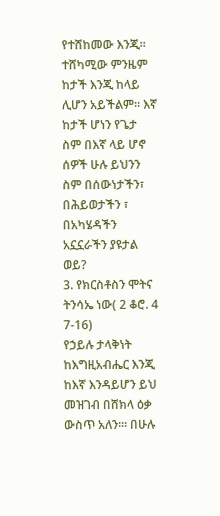የተሸከመው እንጂ፡፡ ተሸካሚው ምንዜም ከታች እንጂ ከላይ ሊሆን አይችልም፡፡ እኛ ከታች ሆነን የጌታ ስም በእኛ ላይ ሆኖ ሰዎች ሁሉ ይህንን ስም በሰውነታችን፣ በሕይወታችን ፣ በአካሄዳችን አኗኗራችን ያዩታል ወይ?
3. የክርስቶስን ሞትና ትንሳኤ ነው( 2 ቆሮ. 4 7-16)
የኃይሉ ታላቅነት ከእግዚአብሔር እንጂ ከእኛ እንዳይሆን ይህ መዝገብ በሸክላ ዕቃ ውስጥ አለን፡፡፡ በሁሉ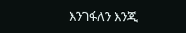እንገፋለን እንጂ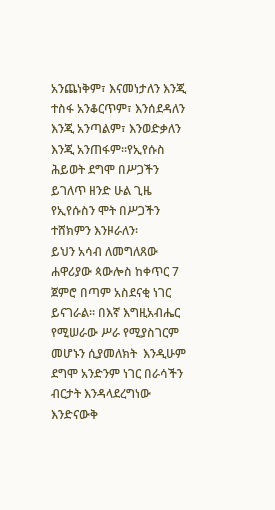አንጨነቅም፣ እናመነታለን እንጂ ተስፋ አንቆርጥም፣ እንሰደዳለን እንጂ አንጣልም፣ እንወድቃለን እንጂ አንጠፋም፡፡የኢየሱስ ሕይወት ደግሞ በሥጋችን ይገለጥ ዘንድ ሁል ጊዜ የኢየሱስን ሞት በሥጋችን ተሸክምን እንዞራለን፡
ይህን አሳብ ለመግለጸው ሐዋሪያው ጳውሎስ ከቀጥር 7 ጀምሮ በጣም አስደናቂ ነገር ይናገራል፡፡ በእኛ እግዚአብሔር የሚሠራው ሥራ የሚያስገርም መሆኑን ሲያመለክት  እንዲሁም ደግሞ አንድንም ነገር በራሳችን ብርታት እንዳላደረግነው እንድናውቅ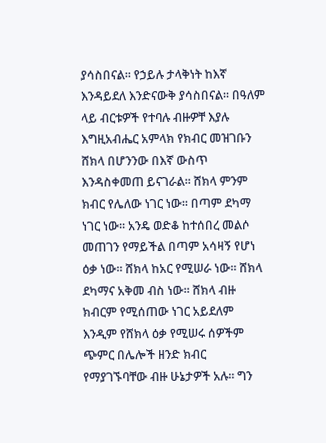ያሳስበናል፡፡ የኃይሉ ታላቅነት ከእኛ እንዳይደለ እንድናውቅ ያሳስበናል፡፡ በዓለም ላይ ብርቱዎች የተባሉ ብዙዎቸ እያሉ እግዚአብሔር አምላክ የክብር መዝገቡን ሸክላ በሆንንው በእኛ ውስጥ እንዳስቀመጠ ይናገራል፡፡ ሸክላ ምንም ክብር የሌለው ነገር ነው፡፡ በጣም ደካማ ነገር ነው፡፡ አንዴ ወድቆ ከተሰበረ መልሶ መጠገን የማይችል በጣም አሳዛኝ የሆነ ዕቃ ነው፡፡ ሸክላ ከአር የሚሠራ ነው፡፡ ሸክላ ደካማና አቅመ ብስ ነው፡፡ ሸክላ ብዙ ክብርም የሚሰጠው ነገር አይደለም እንዲም የሸክላ ዕቃ የሚሠሩ ሰዎችም ጭምር በሌሎች ዘንድ ክብር የማያገኙባቸው ብዙ ሁኔታዎች አሉ፡፡ ግን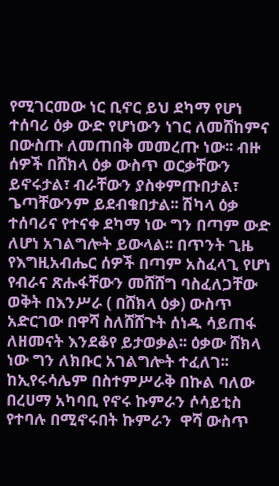የሚገርመው ነር ቢኖር ይህ ደካማ የሆነ ተሰባሪ ዕቃ ውድ የሆነውን ነገር ለመሸከምና በውስጡ ለመጠበቅ መመረጡ ነው፡፡ ብዙ ሰዎች በሸክላ ዕቃ ውስጥ ወርቃቸውን ይኖሩታል፣ ብራቸውን ያስቀምጡበታል፣ ጌጣቸውንም ይደብቁበታል፡፡ ሽካላ ዕቃ ተሰባሪና የተናቀ ደካማ ነው ግን በጣም ውድ ለሆነ አገልግሎት ይውላል፡፡ በጥንት ጊዜ የእግዚአብሔር ሰዎች በጣም አስፈላጊ የሆነ የብራና ጽሑፋቸውን መሸሸግ ባስፈለጋቸው ወቅት በእንሥራ ( በሸክላ ዕቃ) ውስጥ አድርገው በዋሻ ስለሸሸጉት ሰነዱ ሳይጠፋ ለዘመናት እንደቆየ ይታወቃል፡፡ ዕቃው ሸክላ ነው ግን ለክቡር አገልግሎት ተፈለገ፡፡ ከኢየሩሳሌም በስተምሥራቅ በኩል ባለው በረሀማ አካባቢ የኖሩ ኩምራን ሶሳይቲስ የተባሉ በሚኖሩበት ኩምራን  ዋሻ ውስጥ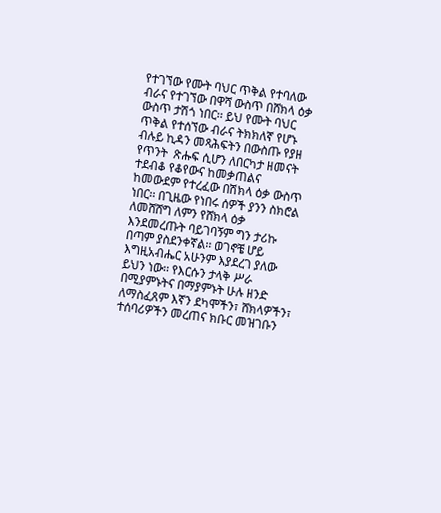የተገኘው የሙት ባህር ጥቅል የተባለው ብራና የተገኘው በዋሻ ውስጥ በሸክላ ዕቃ ውስጥ ታሽጎ ነበር፡፡ ይህ የሙት ባህር ጥቅል የተሰኘው ብራና ትክክለኛ የሆኑ ብሉይ ኪዳን መጻሕፍትን በውስጡ የያዘ የጥንት  ጽሑፍ ሲሆን ለበርካታ ዘመናት ተደብቆ የቆየውና ከመቃጠልና ከመውደም የተረፈው በሽክላ ዕቃ ውስጥ ነበር፡፡ በጊዜው የነበሩ ሰዎች ያንን ስክሮል ለመሸሸግ ለምን የሸክላ ዕቃ እንደመረጡት ባይገባኝም ግን ታሪኩ በጣም ያስደንቀኛል፡፡ ወገኖቼ ሆይ እግዚአብሔር አሁንም እያደረገ ያለው ይህን ነው፡፡ የእርሱን ታላቅ ሥራ በሚያምኑትና በማያምኑት ሁሉ ዘንድ ለማስፈጸም እኛን ደካሞችን፣ ሸክላዎችን፣ ተሰባሪዎችን መረጠና ክቡር መዝገቡን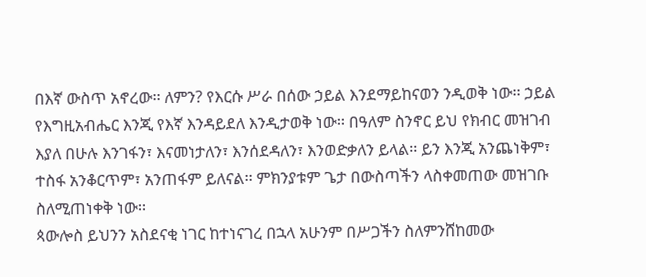በእኛ ውስጥ አኖረው፡፡ ለምን? የእርሱ ሥራ በሰው ኃይል እንደማይከናወን ንዲወቅ ነው፡፡ ኃይል የእግዚአብሔር እንጂ የእኛ እንዳይደለ እንዲታወቅ ነው፡፡ በዓለም ስንኖር ይህ የክብር መዝገብ እያለ በሁሉ እንገፋን፣ እናመነታለን፣ እንሰደዳለን፣ እንወድቃለን ይላል፡፡ ይን እንጂ አንጨነቅም፣ ተስፋ አንቆርጥም፣ አንጠፋም ይለናል፡፡ ምክንያቱም ጌታ በውስጣችን ላስቀመጠው መዝገቡ ስለሚጠነቀቅ ነው፡፡
ጳውሎስ ይህንን አስደናቂ ነገር ከተነናገረ በኋላ አሁንም በሥጋችን ስለምንሸከመው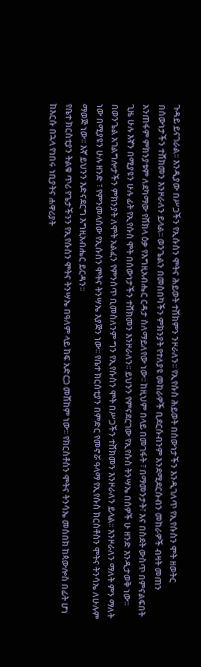ጉዳይ ይናገራል፡፡ እንዲያው በሥጋችን የኢሱስን ሞትና ሕይወት ተሸክምን ንዞራለን፡፡ የኢየሱስ ሕይወት በሰውነታችን እንዲገለጥ የኢየሱስን ሞት ዘወትር በሰውነታችን ተሸክመን እንዞራለን ይላል፡፡ ወንጌልን በመስበካችን ምክንያት የተለያዩ መከራዎች ቢደርሱብንም እንደሚደርሱብን መከራዎች ብዛት መጠን አንጠፋም ምክንያቱም ለደካማው የሸክላ ዕቃ የእግዚአብሔር ርዳታ ስለማይለየው ነው፡፡ ከዚህም በላይ በመገፋት ፣ በማመንታት፣ እና በስደት ውስጥ በምናልፍበት ጊዜ ሁሉ እኛን በሚያዩን ሁሉ ፊት የኢየሱስ ሞት በሰውነታችን ተሸክመን እንዞራለን፡፡ ይህንን የምናደርገው የኢየሱስ ትንሣኤ በሰዎች ሁ ዘንድ እንዲታወቅ ነው፡፡ በወንጌል አገልግሎታችን ምክንያት ለሞት አልፈን የምንሰጥ ቢመስለንም ግን የኢየሱስን ሞት በሥጋችን ተሸክመን እንዞራለን ይላል፡፡ እንዞራለን ማለት ምን ማለት ነው በሚያዩን ሁሉ ዘንድ ፣ የምንመላሰው የኢሱስን ሞትና ትንሣኤ እያጅን ነው፡፡ የቤተ ክርሰቲያን በምድር የመኖሯ ዓላማ የኢየሱስ ክርስቶስን ሞትና ትንሳኤ ለሁሉም ማወጅ ነው፡፡ እኛ ይህንን እድናደርግ እግዚአብሔር ይርዳን፡፡
የቤተ ክርስቲያን ትልቁ ጥሪ የጌታችንን የኢየሱስን ሞትና ትንሣኤ በዓለም ላይ ከፍ አድርጋ መሸከም ነው፡፡ የክርስቶስን ሞትና ትንሳኤ መስበክ ከጳውሎስ በፊት ሆነ ከእርሱ በኋላ የነበሩ ነቢያትና ሐዋሪያት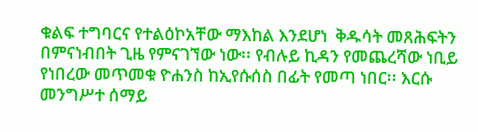ቁልፍ ተግባርና የተልዕኮአቸው ማእከል እንደሆነ  ቅዱሳት መጸሕፍትን በምናነብበት ጊዜ የምናገኘው ነው፡፡ የብሉይ ኪዳን የመጨረሻው ነቢይ የነበረው መጥመቁ ዮሐንስ ከኢየሱሰስ በፊት የመጣ ነበር፡፡ እርሱ መንግሥተ ሰማይ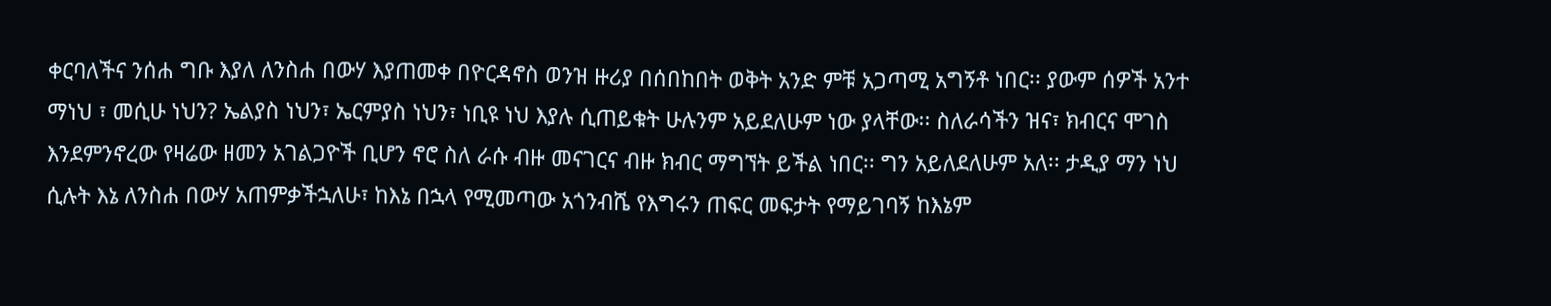ቀርባለችና ንሰሐ ግቡ እያለ ለንስሐ በውሃ እያጠመቀ በዮርዳኖስ ወንዝ ዙሪያ በሰበከበት ወቅት አንድ ምቹ አጋጣሚ አግኝቶ ነበር፡፡ ያውም ሰዎች አንተ ማነህ ፣ መሲሁ ነህን? ኤልያስ ነህን፣ ኤርምያስ ነህን፣ ነቢዩ ነህ እያሉ ሲጠይቁት ሁሉንም አይደለሁም ነው ያላቸው፡፡ ስለራሳችን ዝና፣ ክብርና ሞገስ እንደምንኖረው የዛሬው ዘመን አገልጋዮች ቢሆን ኖሮ ስለ ራሱ ብዙ መናገርና ብዙ ክብር ማግኘት ይችል ነበር፡፡ ግን አይለደለሁም አለ፡፡ ታዲያ ማን ነህ ሲሉት እኔ ለንስሐ በውሃ አጠምቃችኋለሁ፣ ከእኔ በኋላ የሚመጣው አጎንብሼ የእግሩን ጠፍር መፍታት የማይገባኝ ከእኔም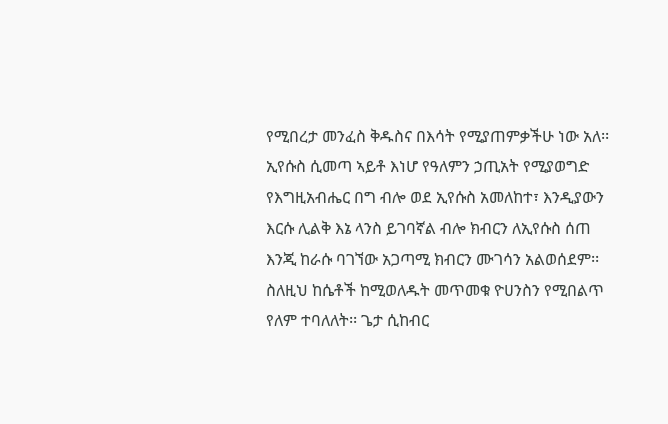የሚበረታ መንፈስ ቅዱስና በእሳት የሚያጠምቃችሁ ነው አለ፡፡ ኢየሱስ ሲመጣ ኣይቶ እነሆ የዓለምን ኃጢአት የሚያወግድ የእግዚአብሔር በግ ብሎ ወደ ኢየሱስ አመለከተ፣ እንዲያውን እርሱ ሊልቅ እኔ ላንስ ይገባኛል ብሎ ክብርን ለኢየሱስ ሰጠ እንጂ ከራሱ ባገኘው አጋጣሚ ክብርን ሙገሳን አልወሰደም፡፡ ስለዚህ ከሴቶች ከሚወለዱት መጥመቁ ዮሀንስን የሚበልጥ የለም ተባለለት፡፡ ጌታ ሲከብር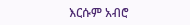እርሱም አብሮ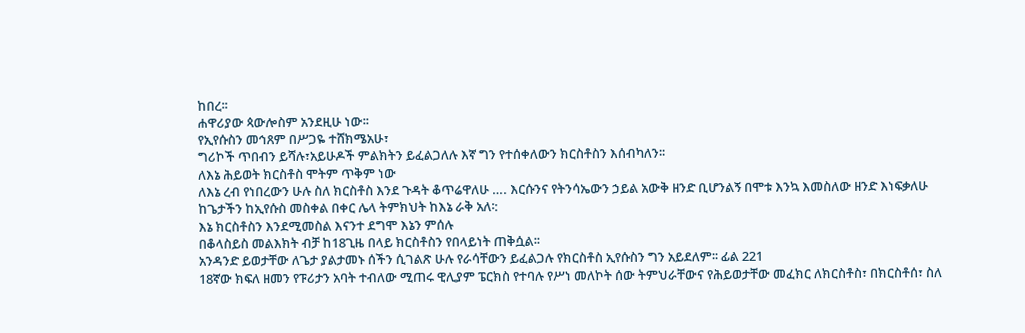ከበረ፡፡
ሐዋሪያው ጳውሎስም አንደዚሁ ነው፡፡
የኢየሱስን መኅጸም በሥጋዬ ተሸክሜአሁ፣
ግሪኮች ጥበብን ይሻሉ፣አይሁዶች ምልክትን ይፈልጋለሉ እኛ ግን የተሰቀለውን ክርስቶስን እሰብካለን፡፡
ለእኔ ሕይወት ክርስቶስ ሞትም ጥቅም ነው
ለእኔ ረብ የነበረውን ሁሉ ስለ ክርስቶስ እንደ ጉዳት ቆጥሬዋለሁ …. እርሱንና የትንሳኤውን ኃይል አውቅ ዘንድ ቢሆንልኝ በሞቱ እንኳ እመስለው ዘንድ እነፍቃለሁ
ከጌታችን ከኢየሱስ መስቀል በቀር ሌላ ትምክህት ከእኔ ራቅ አለ፡:
እኔ ክርስቶስን እንደሚመስል እናንተ ደግሞ እኔን ምሰሉ
በቆላስይስ መልእክት ብቻ ከ18ጊዜ በላይ ክርስቶስን የበላይነት ጠቅሷል፡፡
አንዳንድ ይወታቸው ለጌታ ያልታመኑ ሰችን ሲገልጽ ሁሉ የራሳቸውን ይፈልጋሉ የክርስቶስ ኢየሱስን ግን አይደለም፡፡ ፊል 221
18ኛው ክፍለ ዘመን የፑሪታን አባት ተብለው ሚጠሩ ዊሊያም ፔርክስ የተባሉ የሥነ መለኮት ሰው ትምህራቸውና የሕይወታቸው መፈክር ለክርስቶስ፣ በክርስቶሰ፣ ስለ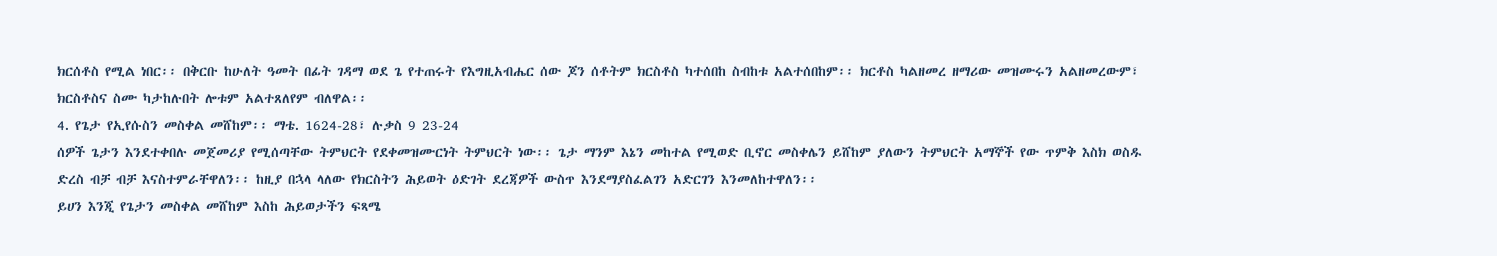ክርሰቶስ የሚል ነበር፡፡ በቅርቡ ከሁለት ዓመት በፊት ገዳማ ወደ ጌ የተጠሩት የእግዚአብሔር ሰው ጆን ሰቶትም ክርስቶስ ካተሰበከ ስብከቱ አልተሰበከም፡፡ ክርቶስ ካልዘመረ ዘማሪው መዝሙሩን አልዘመረውም፣ ክርስቶስና ስሙ ካታከሉበት ሎቱም አልተጸለየም ብለዋል፡፡
4. የጌታ የኢየሱስን መስቀል መሸከም፡፡ ማቴ. 1624-28፣ ሉቃስ 9 23-24
ሰዎች ጌታን እንደተቀበሉ መጀመሪያ የሚሰጣቸው ትምህርት የደቀመዝሙርነት ትምህርት ነው፡፡ ጌታ ማንም እኔን መከተል የሚወድ ቢኖር መስቀሌን ይሸከም ያለውን ትምህርት አማኞች የው ጥምቅ እስክ ወስዱ ድረስ ብቻ ብቻ እናስተምራቸዋለን፡፡ ከዚያ በኋላ ላለው የክርስትን ሕይወት ዕድገት ደረጃዎች ውስጥ እንደማያስፈልገን አድርገን እንመለከተዋለን፡፡
ይሀን እንጂ የጌታን መስቀል መሸከም እስከ ሕይወታችን ፍጻሜ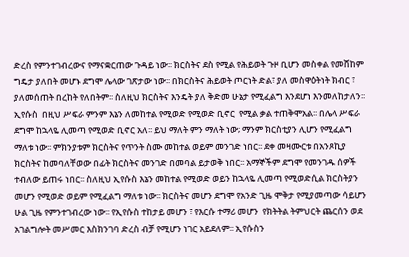ድረስ የምንተገብረውና የማናቋርጠው ጉዳይ ነው፡፡ ክርስትና ደስ የሚል የሕይወት ጉዞ ቢሆን መስቀል የመሸከም ግዴታ ያለበት መሆኑ ደግሞ ሌላው ገጽታው ነው፡፡ በክርስትና ሕይወት ጦርነት ድል፣ ያለ መስዋዕትነት ክብር ፣ ያለመሰጠት በረከት የለበትም፡፡ ስለዚህ ክርስትና እንዴት ያለ ቅድመ ሁኔታ የሚፈልግ እንደሆነ እንመለከታለን፡፡ ኢየሱስ  በዚህ ሥፍራ ምንም እኔን ለመከተል የሚወድ የሚወድ ቢኖር  የሚል ቃል ተጠቅሞአል፡፡ በሌላ ሥፍራ ደግሞ ከኋላዬ ሊመጣ የሚወድ ቢኖር አለ፡፡ ይህ ማለት ምን ማለት ነው; ማንም ክርስቲያን ሊሆን የሚፈልግ ማለቱ ነው፡፡ ምክንያቱም ክርስትና የጥንት ስሙ መከተል ወይም መንገድ ነበር፡፡ ደቀ መዛሙርቱ በአንጾኪያ ክርስትና ከመባለቸወው በፊት ክርስትና መንገድ በመባል ይታወቅ ነበር፡፡ አማኞችም ደግሞ የመንገዱ ሰዎች ተብለው ይጠሩ ነበር፡፡ ስለዚህ ኢየሱስ እኔን መከተል የሚወድ ወይን ከኋላዬ ሊመጣ የሚወድሲል ክርስትያን መሆን የሚወድ ወይም የሚፈልግ ማለቱ ነው፡፡ ክርስትና መሆን ደግሞ የአንድ ጊዜ ሞቅታ የሚያመጣው ሳይሆን ሁል ጊዜ የምንተገብረው ነው፡፡ የኢየሱስ ተከታይ መሆን ፣ የእርሱ ተማሪ መሆን  የክትትል ትምህርት ጨርሰን ወደ አገልግሎት መሥመር እስክንገባ ድረስ ብቻ የሚሆን ነገር አይደለም፡፡ ኢየሱስን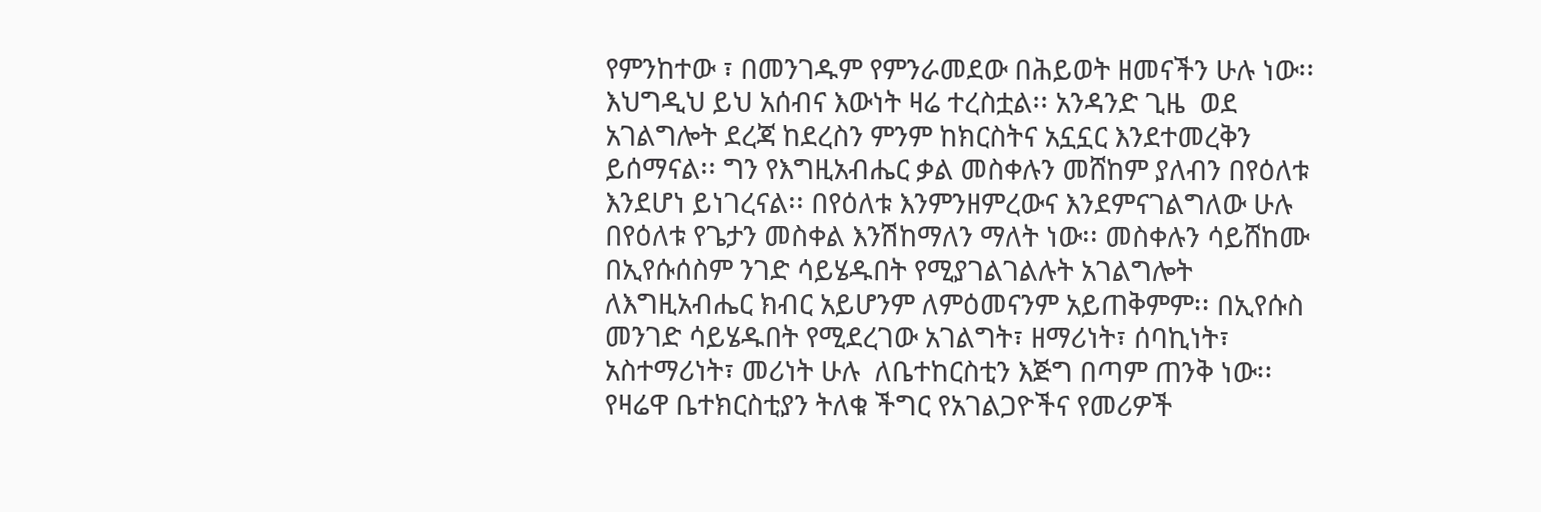የምንከተው ፣ በመንገዱም የምንራመደው በሕይወት ዘመናችን ሁሉ ነው፡፡
እህግዲህ ይህ አሰብና እውነት ዛሬ ተረስቷል፡፡ አንዳንድ ጊዜ  ወደ አገልግሎት ደረጃ ከደረስን ምንም ከክርስትና አኗኗር እንደተመረቅን ይሰማናል፡፡ ግን የእግዚአብሔር ቃል መስቀሉን መሸከም ያለብን በየዕለቱ እንደሆነ ይነገረናል፡፡ በየዕለቱ እንምንዘምረውና እንደምናገልግለው ሁሉ በየዕለቱ የጌታን መስቀል እንሽከማለን ማለት ነው፡፡ መስቀሉን ሳይሸከሙ በኢየሱሰስም ንገድ ሳይሄዱበት የሚያገልገልሉት አገልግሎት ለእግዚአብሔር ክብር አይሆንም ለምዕመናንም አይጠቅምም፡፡ በኢየሱስ መንገድ ሳይሄዱበት የሚደረገው አገልግት፣ ዘማሪነት፣ ሰባኪነት፣ አስተማሪነት፣ መሪነት ሁሉ  ለቤተከርስቲን እጅግ በጣም ጠንቅ ነው፡፡ የዛሬዋ ቤተክርስቲያን ትለቁ ችግር የአገልጋዮችና የመሪዎች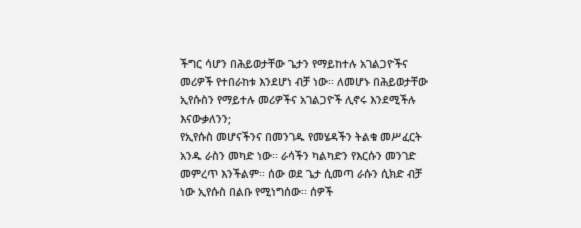ችግር ሳሆን በሕይወታቸው ጌታን የማይከተሉ አገልጋዮችና መሪዎች የተበራከቱ እንደሆነ ብቻ ነው፡፡ ለመሆኑ በሕይወታቸው ኢየሱስን የማይተሉ መሪዎችና አገልጋዮች ሊኖሩ እንደሚችሉ እናውቃለንን;
የኢየሱስ መሆናችንና በመንገዱ የመሄዳችን ትልቁ መሥፈርት አንዱ ራስን መካድ ነው፡፡ ራሳችን ካልካድን የእርሱን መንገድ መምረጥ እንችልም፡፡ ሰው ወደ ጌታ ሲመጣ ራሱን ሲክድ ብቻ ነው ኢየሱስ በልቡ የሚነግሰው፡፡ ሰዎች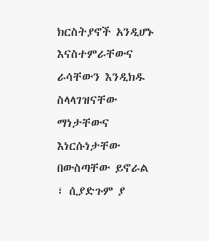ክርስትያኖች አንዲሆኑ እናስተምራቸውና ራሳቸውን እንዲክዱ ስላላገዝናቸው ማነታቸውና እነርሱነታቸው በውስጣቸው ይኖራል ፣ ሲያድጉም ያ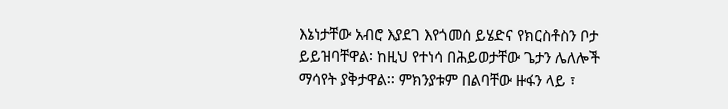እኔነታቸው አብሮ እያደገ እየጎመሰ ይሄድና የክርስቶስን ቦታ ይይዝባቸዋል፡ ከዚህ የተነሳ በሕይወታቸው ጌታን ሌለሎች ማሳየት ያቅታዋል፡፡ ምክንያቱም በልባቸው ዙፋን ላይ ፣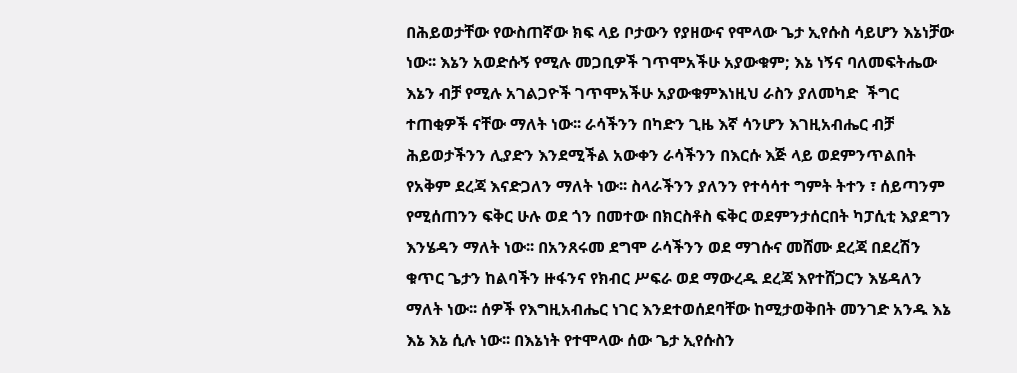በሕይወታቸው የውስጠኛው ክፍ ላይ ቦታውን የያዘውና የሞላው ጌታ ኢየሱስ ሳይሆን እኔነቻው ነው፡፡ እኔን አወድሱኝ የሚሉ መጋቢዎች ገጥሞአችሁ አያውቁም; እኔ ነኝና ባለመፍትሔው እኔን ብቻ የሚሉ አገልጋዮች ገጥሞአችሁ አያውቁምእነዚህ ራስን ያለመካድ  ችግር ተጠቂዎች ናቸው ማለት ነው፡፡ ራሳችንን በካድን ጊዜ እኛ ሳንሆን እገዚአብሔር ብቻ ሕይወታችንን ሊያድን እንደሚችል አውቀን ራሳችንን በእርሱ እጅ ላይ ወደምንጥልበት የአቅም ደረጃ እናድጋለን ማለት ነው፡፡ ስላራችንን ያለንን የተሳሳተ ግምት ትተን ፣ ሰይጣንም የሚሰጠንን ፍቅር ሁሉ ወደ ጎን በመተው በክርስቶስ ፍቅር ወደምንታሰርበት ካፓሲቲ እያደግን እንሄዳን ማለት ነው፡፡ በአንጸሩመ ደግሞ ራሳችንን ወደ ማገሱና መሸሙ ደረጃ በደረሽን ቁጥር ጌታን ከልባችን ዙፋንና የክብር ሥፍራ ወደ ማውረዱ ደረጃ እየተሸጋርን እሄዳለን ማለት ነው፡፡ ሰዎች የእግዚአብሔር ነገር እንደተወሰደባቸው ከሚታወቅበት መንገድ አንዱ እኔ እኔ እኔ ሲሉ ነው፡፡ በእኔነት የተሞላው ሰው ጌታ ኢየሱስን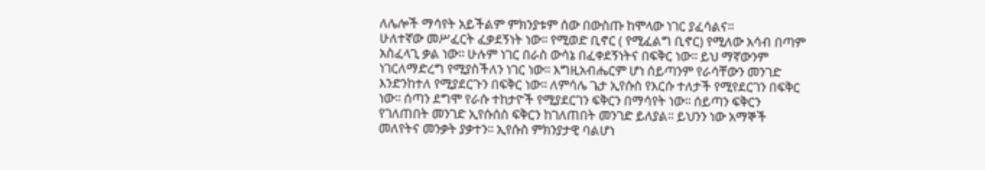ለሌሎች ማሳየት አይችልም ምክንያቱም ሰው በውስጡ ከሞላው ነገር ያፈሳልና፡፡
ሁለተኛው መሥፈርት ፈቃደኝነት ነው፡፡ የሚወድ ቢኖር ( የሚፈልግ ቢኖር) የሚለው አሳብ በጣም አስፈላጊ ቃል ነው፡፡ ሁሉም ነገር በራስ ውሳኔ በፈቀደኝነትና በፍቅር ነው፡፡ ይህ ማኛውንም ነገርለማድረግ የሚያስችለን ነገር ነው፡፡ እግዚአብሔርም ሆነ ሰይጣንም የራሳቸውን መንገድ እንድንከተለ የሚያደርጉን በፍቅር ነው፡፡ ለምሳሌ ጌታ ኢየሱስ የእርሱ ተለታች የሚየደርገን በፍቅር ነው፡፡ ሰጣን ደግሞ የራሱ ተከታዮች የሚያደርገን ፍቅርን በማሳየት ነው፡፡ ሰይጣን ፍቅርን የገለጠበት መንገድ ኢየሱሰስ ፍቅርን ከገለጠበት መንገድ ይለያል፡፡ ይህንን ነው አማኞች መለየትና መንቃት ያቃተን፡፡ ኢየሱስ ምክንያታዊ ባልሆነ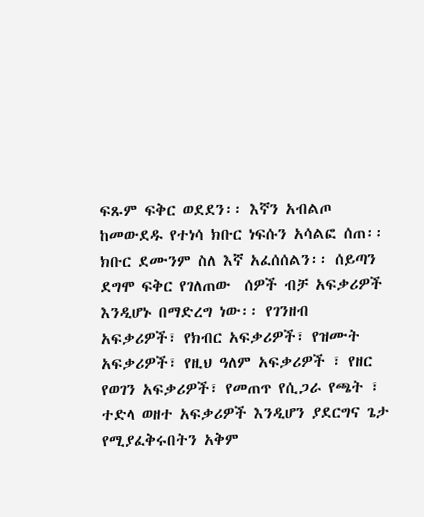ፍጹም ፍቅር ወደደን፡፡ እኛን አብልጦ ከመውደዱ የተነሳ ክቡር ነፍሱን አሳልፎ ሰጠ፡፡ ክቡር ደሙንም ስለ እኛ አፈሰሰልን፡፡ ሰይጣን ደግሞ ፍቅር የገለጠው  ሰዎች ብቻ አፍቃሪዎች እንዲሆኑ በማድረግ ነው፡፡ የገንዘብ አፍቃሪዎች፣ የክብር አፍቃሪዎች፣ የዝሙት አፍቃሪዎች፣ የዚህ ዓለም አፍቃሪዎች ፣ የዘር የወገን አፍቃሪዎች፣ የመጠጥ የሲጋራ የጫት ፣ ተድላ ወዘተ አፍቃሪዎች እንዲሆን ያደርግና ጌታ የሚያፈቅሩበትን አቅም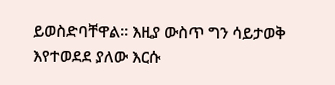ይወስድባቸዋል፡፡ እዚያ ውስጥ ግን ሳይታወቅ እየተወደደ ያለው እርሱ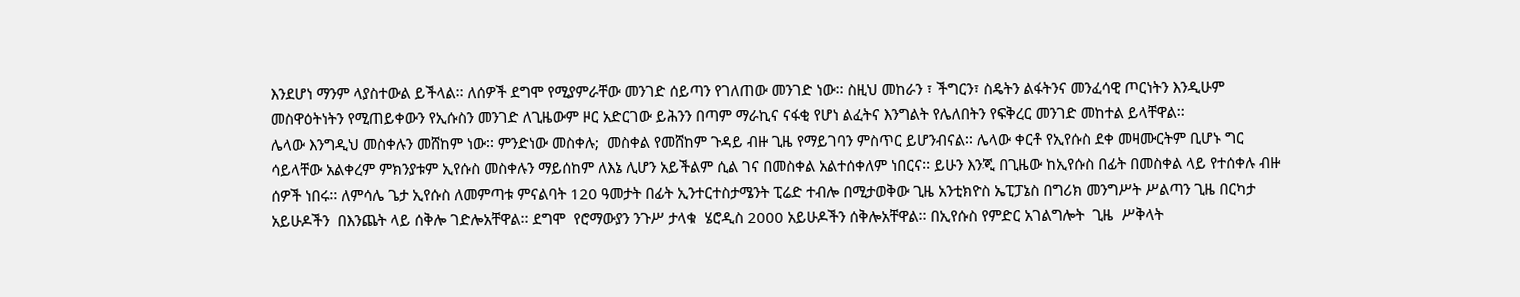እንደሆነ ማንም ላያስተውል ይችላል፡፡ ለሰዎች ደግሞ የሚያምራቸው መንገድ ሰይጣን የገለጠው መንገድ ነው፡፡ ስዚህ መከራን ፣ ችግርን፣ ስዴትን ልፋትንና መንፈሳዊ ጦርነትን እንዲሁም መስዋዕትነትን የሚጠይቀውን የኢሱስን መንገድ ለጊዜውም ዞር አድርገው ይሕንን በጣም ማራኪና ናፋቂ የሆነ ልፈትና እንግልት የሌለበትን የፍቅረር መንገድ መከተል ይላቸዋል፡፡
ሌላው እንግዲህ መስቀሉን መሸከም ነው፡፡ ምንድነው መስቀሉ;  መስቀል የመሸከም ጉዳይ ብዙ ጊዜ የማይገባን ምስጥር ይሆንብናል፡፡ ሌላው ቀርቶ የኢየሱስ ደቀ መዛሙርትም ቢሆኑ ግር ሳይላቸው አልቀረም ምክንያቱም ኢየሱስ መስቀሉን ማይሰከም ለእኔ ሊሆን አይችልም ሲል ገና በመስቀል አልተሰቀለም ነበርና፡፡ ይሁን እንጂ በጊዜው ከኢየሱስ በፊት በመስቀል ላይ የተሰቀሉ ብዙ ሰዎች ነበሩ፡፡ ለምሳሌ ጌታ ኢየሱስ ለመምጣቱ ምናልባት 120 ዓመታት በፊት ኢንተርተስታሜንት ፒሬድ ተብሎ በሚታወቅው ጊዜ አንቲክዮስ ኤፒፓኔስ በግሪክ መንግሥት ሥልጣን ጊዜ በርካታ አይሁዶችን  በእንጨት ላይ ሰቅሎ ገድሎአቸዋል፡፡ ደግሞ  የሮማውያን ንጉሥ ታላቁ  ሄሮዲስ 2000 አይሁዶችን ሰቅሎአቸዋል፡፡ በኢየሱስ የምድር አገልግሎት  ጊዜ  ሥቅላት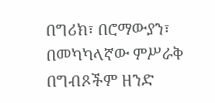በግሪክ፣ በሮማውያን፣ በመካካላኛው ምሥራቅ በግብጾችም ዘንድ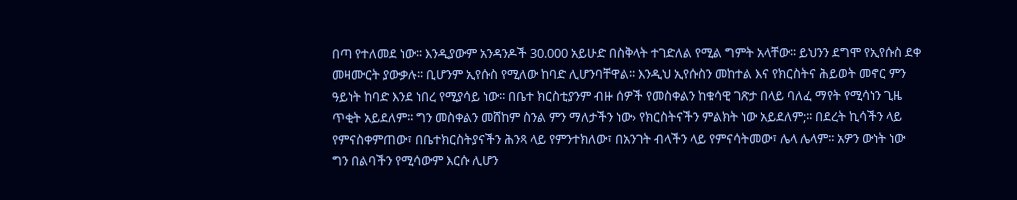በጣ የተለመደ ነው፡፡ እንዲያውም አንዳንዶች 30.000 አይሁድ በስቅላት ተገድለል የሚል ግምት አላቸው፡፡ ይህንን ደግሞ የኢየሱስ ደቀ መዛሙርት ያውቃሉ፡፡ ቢሆንም ኢየሱስ የሚለው ከባድ ሊሆንባቸዋል፡፡ እንዲህ ኢየሱስን መከተል እና የክርስትና ሕይወት መኖር ምን ዓይነት ከባድ እንደ ነበረ የሚያሳይ ነው፡፡ በቤተ ክርስቲያንም ብዙ ሰዎች የመስቀልን ከቁሳዊ ገጽታ በላይ ባለፈ ማየት የሚሳነን ጊዜ ጥቂት አይደለም፡፡ ግን መስቀልን መሸከም ስንል ምን ማለታችን ነው› የክርስትናችን ምልክት ነው አይደለም;፡፡ በደረት ኪሳችን ላይ የምናስቀምጠው፣ በቤተክርስትያናችን ሕንጻ ላይ የምንተክለው፣ በአንገት ብላችን ላይ የምናሳትመው፣ ሌላ ሌላም፡፡ አዎን ውነት ነው ግን በልባችን የሚሳውም እርሱ ሊሆን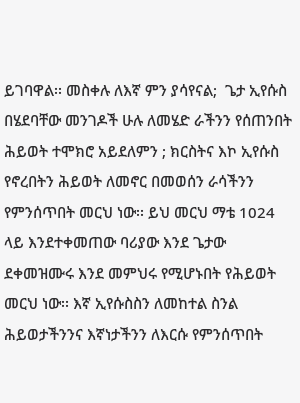ይገባዋል፡፡ መስቀሉ ለእኛ ምን ያሳየናል;  ጌታ ኢየሱስ በሄደባቸው መንገዶች ሁሉ ለመሄድ ራችንን የሰጠንበት ሕይወት ተሞክሮ አይደለምን ; ክርስትና እኮ ኢየሱስ የኖረበትን ሕይወት ለመኖር በመወሰን ራሳችንን የምንሰጥበት መርህ ነው፡፡ ይህ መርህ ማቴ 1024 ላይ እንደተቀመጠው ባሪያው እንደ ጌታው ደቀመዝሙሩ እንደ መምህሩ የሚሆኑበት የሕይወት መርህ ነው፡፡ እኛ ኢየሱስስን ለመከተል ስንል ሕይወታችንንና እኛነታችንን ለእርሱ የምንሰጥበት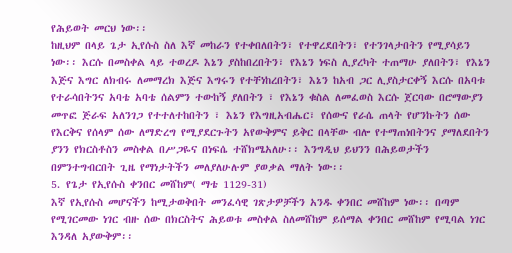የሕይወት መርህ ነው፡፡
ከዚህም በላይ ጌታ ኢየሱስ ስለ እኛ መከራን የተቀበለበትን፣ የተዋረደበትን፣ የተንገላታበትን የሚያሳይን ነው፡፡ እርሱ በመስቀል ላይ ተወረዶ እኔን ያስከበረበትን፣ የእኔን ነፍስ ሊያረካት ተጠማሁ ያለበትን፣ የእኔን እጅና እግር ለክብሩ ለመማረክ እጅና እግሩን የተቸነከረበትን፣ እኔን ከአብ ጋር ሊያስታርቀኝ እርሱ በአባቱ የተራሳበትንና አባቴ አባቴ ሰልምን ተውከኝ ያለበትን ፣ የእኔን ቁስል ለመፈወስ እርሱ ጀርባው በሮማውያን መጥፎ ጅራፍ አለንገጋ የተተለተከበትን ፣ እኔን የእግዚአብሔር፣ የሰውና የራሴ ጠላት የሆንኩትን ሰው የእርቅና የሰላም ሰው ለማድረግ የሚያደርጉትን አየውቅምና ይቅር በላቸው ብሎ የተማጠነበትንና ያማለደበትን ያንን የክርስቶስን መስቀል በሥጋዬና በነፍሴ ተሸክሜአለሁ፡፡ እንግዲህ ይህንን በሕይወታችን በምንተግብርበት ጊዜ የማነታትችን መለያለሁሉም ያወቃል ማለት ነው፡፡
5. የጌታ የኢየሱስ ቀንበር መሸከም( ማቴ 1129-31)
እኛ የኢየሱስ መሆናችን ከሚታወቅበት መንፈሳዊ ገጽታዎቻችን አንዱ ቀንበር መሸከም ነው፡፡ በጣም የሚገርመው ነገር ብዙ ሰው በክርስትና ሕይወቱ መስቀል ስለመሸከም ይሰማል ቀንበር መሸከም የሚባል ነገር እንዳለ አያውቅም፡፡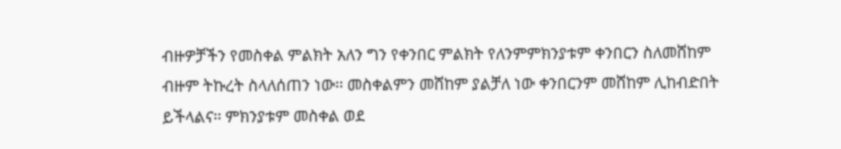ብዙዎቻችን የመስቀል ምልክት አለን ግን የቀንበር ምልክት የለንምምክንያቱም ቀንበርን ስለመሸከም ብዙም ትኩረት ስላለሰጠን ነው፡፡ መስቀልምን መሸከም ያልቻለ ነው ቀንበርንም መሸከም ሊከብድበት ይችላልና፡፡ ምክንያቱም መስቀል ወደ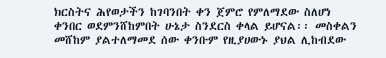ክርስትና ሕየወታችን ከገባንበት ቀን ጀምሮ የምለማደው ስለሆነ ቀንበር ወደምንሸከምበት ሁኔታ ስንደርስ ቀላል ይሆናል፡፡ መስቀልን መሸከም ያልተለማመደ ሰው ቀንቡም የዚያሀውኑ ያህል ሊከብደው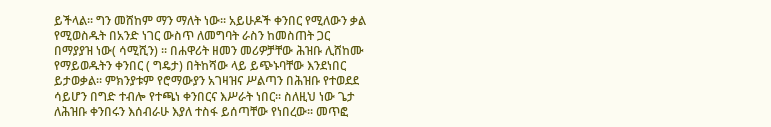ይችላል፡፡ ግን መሸከም ማን ማለት ነው፡፡ አይሁዶች ቀንበር የሚለውን ቃል የሚወስዱት በአንድ ነገር ውስጥ ለመግባት ራስን ከመስጠት ጋር በማያያዝ ነው( ሳሚሺን) ፡፡ በሐዋሪት ዘመን መሪዎቻቸው ሕዝቡ ሊሸከሙ የማይወዱትን ቀንበር ( ግዴታ) በትከሻው ላይ ይጭኑባቸው እንደነበር ይታወቃል፡፡ ምክንያቱም የሮማውያን አገዛዝና ሥልጣን በሕዝቡ የተወደደ ሳይሆን በግድ ተብሎ የተጫነ ቀንበርና እሥራት ነበር፡፡ ስለዚህ ነው ጌታ ለሕዝቡ ቀንበሩን እሰብራሁ እያለ ተስፋ ይሰጣቸው የነበረው፡፡ መጥፎ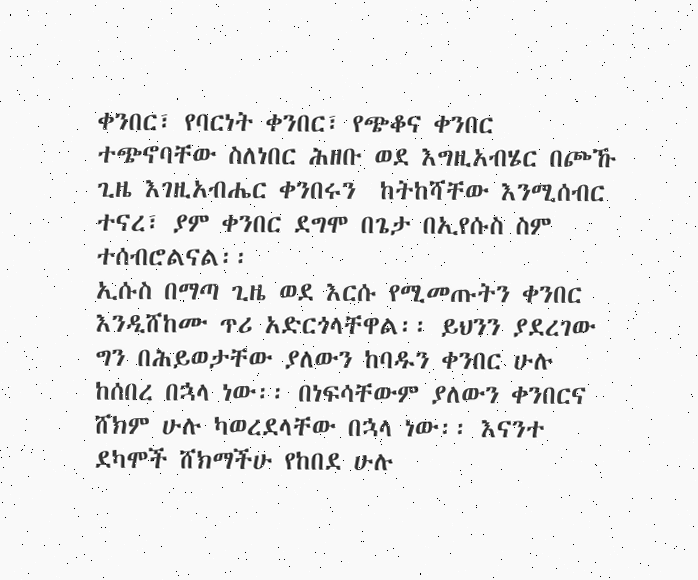ቀንበር፣ የባርነት ቀንበር፣ የጭቆና ቀንበር  ተጭኖባቸው ስለነበር ሕዘቡ ወደ እግዚአብሄር በጮኹ ጊዜ እገዚአብሔር ቀንበሩን  ከትከሻቸው እንሚሰብር ተናረ፣ ያም ቀንበር ደግሞ በጌታ በኢየሱስ ስም ተሰብሮልናል፡፡
ኢሱስ በማጣ ጊዜ ወደ እርሱ የሚመጡትን ቀንበር እንዲሸከሙ ጥሪ አድርጎላቸዋል፡፡ ይህንን ያደረገው ግን በሕይወታቸው ያለውን ከባዱን ቀንበር ሁሉ ከሰበረ በኋላ ነው፡፡ በነፍሳቸውም ያለውን ቀንበርና ሸክም ሁሉ ካወረደላቸው በኋላ ነው፡፡ እናንተ ደካሞች ሸክማችሁ የከበደ ሁሉ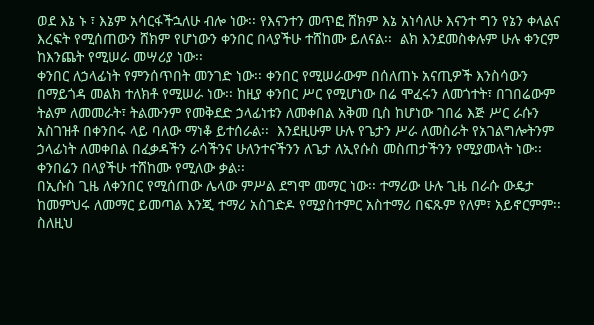ወደ እኔ ኑ ፣ እኔም አሳርፋችኋለሁ ብሎ ነው፡፡ የእናንተን መጥፎ ሸክም እኔ አነሳለሁ እናንተ ግን የኔን ቀላልና እረፍት የሚሰጠውን ሸክም የሆነውን ቀንበር በላያችሁ ተሸከሙ ይለናል፡፡  ልክ እንደመስቀሉም ሁሉ ቀንርም ከእንጨት የሚሠራ መሣሪያ ነው፡፡
ቀንበር ለኃላፊነት የምንሰጥበት መንገድ ነው፡፡ ቀንበር የሚሠራውም በሰለጠኑ አናጢዎች እንስሳውን በማይጎዳ መልክ ተለክቶ የሚሠራ ነው፡፡ ከዚያ ቀንበር ሥር የሚሆነው በሬ ሞፈሩን ለመጎተት፣ በገበሬውም ትልም ለመመራት፣ ትልሙንም የመቅደድ ኃላፊነቱን ለመቀበል አቅመ ቢስ ከሆነው ገበሬ እጅ ሥር ራሱን አስገዝቶ በቀንበሩ ላይ ባለው ማነቆ ይተሰራል፡፡  እንደዚሁም ሁሉ የጌታን ሥራ ለመስራት የአገልግሎትንም ኃላፊነት ለመቀበል በፈቃዳችን ራሳችንና ሁለንተናችንን ለጌታ ለኢየሱስ መስጠታችንን የሚያመላት ነው፡፡ ቀንበሬን በላያችሁ ተሸከሙ የሚለው ቃል፡፡
በኢሱስ ጊዜ ለቀንበር የሚሰጠው ሌላው ምሥል ደግሞ መማር ነው፡፡ ተማሪው ሁሉ ጊዜ በራሱ ውዴታ ከመምህሩ ለመማር ይመጣል እንጂ ተማሪ አስገድዶ የሚያስተምር አስተማሪ በፍጹም የለም፣ አይኖርምም፡፡ ስለዚህ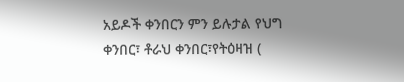አይዶች ቀንበርን ምን ይሉታል የህግ ቀንበር፣ ቶራህ ቀንበር፣የትዕዛዝ (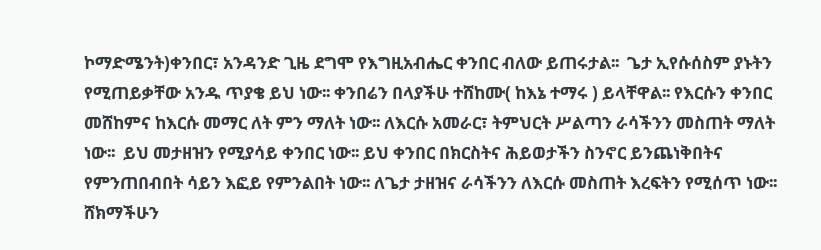ኮማድሜንት)ቀንበር፣ አንዳንድ ጊዜ ደግሞ የእግዚአብሔር ቀንበር ብለው ይጠሩታል፡፡  ጌታ ኢየሱሰስም ያኑትን የሚጠይቃቸው አንዱ ጥያቄ ይህ ነው፡፡ ቀንበሬን በላያችሁ ተሸከሙ( ከእኔ ተማሩ ) ይላቸዋል፡፡ የእርሱን ቀንበር መሸከምና ከእርሱ መማር ለት ምን ማለት ነው፡፡ ለእርሱ አመራር፣ ትምህርት ሥልጣን ራሳችንን መስጠት ማለት ነው፡፡  ይህ መታዘዝን የሚያሳይ ቀንበር ነው፡፡ ይህ ቀንበር በክርስትና ሕይወታችን ስንኖር ይንጨነቅበትና የምንጠበብበት ሳይን እፎይ የምንልበት ነው፡፡ ለጌታ ታዘዝና ራሳችንን ለእርሱ መስጠት እረፍትን የሚሰጥ ነው፡፡ ሸክማችሁን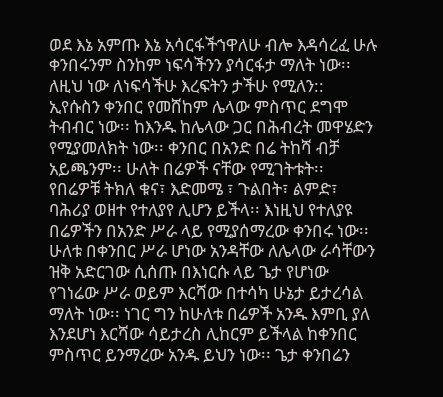ወደ እኔ አምጡ እኔ አሳርፋችኀዋለሁ ብሎ እዳሳረፈ ሁሉ ቀንበሩንም ስንከም ነፍሳችንን ያሳርፋታ ማለት ነው፡፡ ለዚህ ነው ለነፍሳችሁ እረፍትን ታችሁ የሚለን::
ኢየሱስን ቀንበር የመሸከም ሌላው ምስጥር ደግሞ ትብብር ነው፡፡ ከእንዱ ከሌላው ጋር በሕብረት መዋሄድን የሚያመለክት ነው፡፡ ቀንበር በአንድ በሬ ትከሻ ብቻ አይጫንም፡፡ ሁለት በሬዎች ናቸው የሚገትቱት፡፡ የበሬዎቹ ትክለ ቁና፣ እድመሜ ፣ ጉልበት፣ ልምድ፣ ባሕሪያ ወዘተ የተለያየ ሊሆን ይችላ፡፡ እነዚህ የተለያዩ በሬዎችን በአንድ ሥራ ላይ የሚያሰማረው ቀንበሩ ነው፡፡ሁለቱ በቀንበር ሥራ ሆነው አንዳቸው ለሌላው ራሳቸውን ዝቅ አድርገው ሲሰጡ በእነርሱ ላይ ጌታ የሆነው የገነሬው ሥራ ወይም እርሻው በተሳካ ሁኔታ ይታረሳል ማለት ነው፡፡ ነገር ግን ከሁለቱ በሬዎች አንዱ እምቢ ያለ እንደሆነ እርሻው ሳይታረስ ሊከርም ይችላል ከቀንበር ምስጥር ይንማረው አንዱ ይህን ነው፡፡ ጌታ ቀንበሬን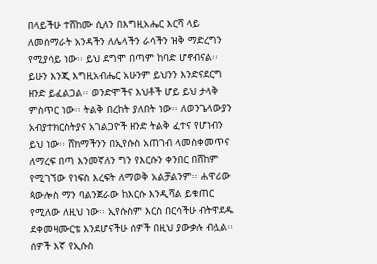በላይችሁ ተሸከሙ ሲለን በእግዚአሔር እርሻ ላይ ለመሰማራት አንዳችን ለሌላችን ራሳችን ዝቅ ማድረግን የሚያሳይ ነው፡፡ ይህ ደግሞ በጣም ከባድ ሆኖብናል፡፡ ይሁን እንጂ እግዚአብሔር አሁንም ይህንን እንድናደርግ ዘንድ ይፈልጋል፡፡ ወንድሞችና እህቶች ሆይ ይህ ታላቅ ምስጥር ነው፡፡ ትልቅ በረከት ያለበት ነው፡፡ ለወንጌላውያን አብያተክርስትያና አገልጋዮች ዘንድ ትልቅ ፈተና የሆነብን ይህ ነው፡፡ ሸክማችንን በኢየሱስ አጠገብ ላመስቀመጥና ለማረፍ በጣ እንመኛለን ግን የእርሱን ቀንበር በሸከም የሚገኘው የነፍስ እረፍት ለማወቅ አልቻልንም፡፡ ሐዋሪው ጳውሎስ ማን ባልንጀራው ከእርሱ እንዲሻል ይቁጠር የሚለው ለዚህ ነው፡፡ ኢየሱስም እርስ በርሳችሁ ብትዋደዱ ደቀመዛሙርቴ እንደሆናችሁ ሰዎች በዚህ ያውቃሉ ብሏል፡፡ ሰዎች እኛ የኢሱስ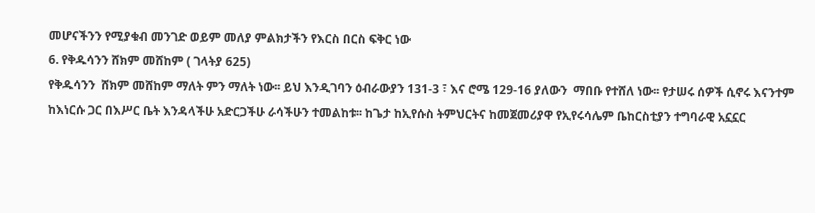መሆናችንን የሚያቁብ መንገድ ወይም መለያ ምልክታችን የእርስ በርስ ፍቅር ነው
6. የቅዱሳንን ሸክም መሸከም ( ገላትያ 625)
የቅዱሳንን  ሸክም መሸከም ማለት ምን ማለት ነው፡፡ ይህ እንዲገባን ዕብራውያን 131-3 ፣ እና ሮሜ 129-16 ያለውን  ማበቡ የተሸለ ነው፡፡ የታሠሩ ሰዎች ሲኖሩ እናንተም ከእነርሱ ጋር በእሥር ቤት እንዳላችሁ አድርጋችሁ ራሳችሁን ተመልከቱ፡፡ ከጌታ ከኢየሱስ ትምህርትና ከመጀመሪያዋ የኢየሩሳሌም ቤከርስቲያን ተግባራዊ አኗኗር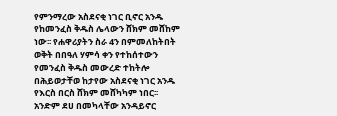የምንማረው አስደናቂ ነገር ቢኖር አንዱ የከመንፈስ ቅዱስ ሌላውን ሸክም መሸከም ነው፡፡ የሐዋሪያትን ስራ 4ን በምመለከትበት ወቅት በበዓለ ሃምሳ ቀን የተከሰተውን የመንፈስ ቅዱስ መውረድ ተከትሎ በሕይወታቸወ ከታየው አስደናቂ ነገር አንዱ የእርስ በርስ ሸክም መሸካካም ነበር፡፡ አንድም ደሀ በመካላቸው አንዳይኖር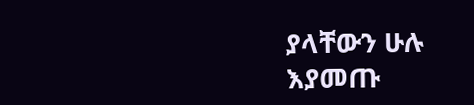ያላቸውን ሁሉ እያመጡ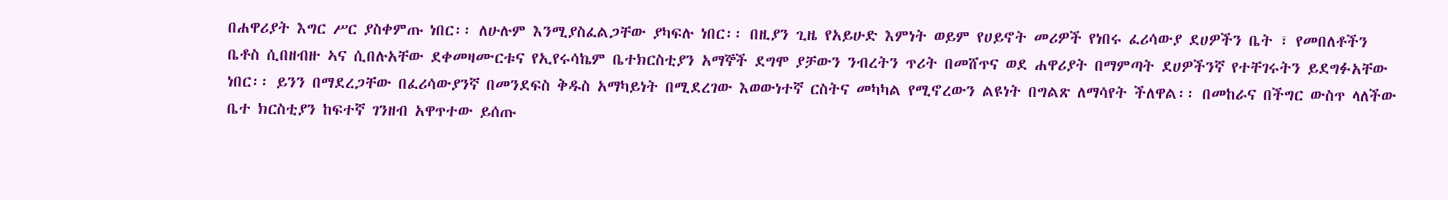በሐዋሪያት እግር ሥር ያስቀምጡ ነበር፡፡ ለሁሉም እንሚያስፈልጋቸው ያካፍሉ ነበር፡፡ በዚያን ጊዜ የአይሁድ እምነት ወይም የሀይኖት መሪዎች የነበሩ ፈሪሳውያ ደሀዎችን ቤት ፣ የመበለቶችን ቤቶስ ሲበዘብዙ ኣና ሲበሉአቸው ደቀመዛሙርቱና የኢየሩሳኬም ቤተክርስቲያን አማኞች ደግሞ ያቻውን ንብረትን ጥሪት በመሸጥና ወደ ሐዋሪያት በማምጣት ደሀዎችንኛ የተቸገሩትን ይደግፉአቸው ነበር፡፡ ይንን በማደረጋቸው በፈሪሳውያንኛ በመንደፍስ ቅዱስ አማካይነት በሚደረገው እወውነተኛ ርስትና መካካል የሚኖረውን ልዩነት በግልጽ ለማሳየት ችለዋል፡፡ በመከራና በችግር ውስጥ ላለችው ቤተ ክርስቲያን ከፍተኛ ገንዘብ አዋጥተው ይሰጡ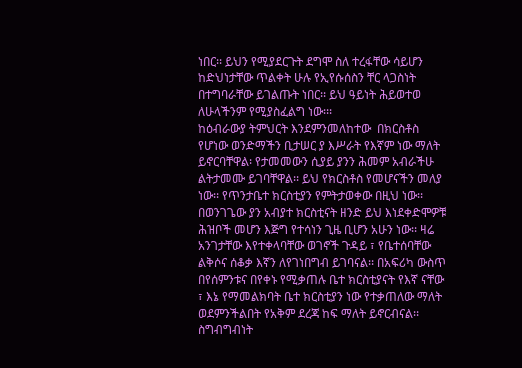ነበር፡፡ ይህን የሚያደርጉት ደግሞ ስለ ተረፋቸው ሳይሆን ከድህነታቸው ጥልቀት ሁሉ የኢየሱሰስን ቸር ላጋስነት በተግባራቸው ይገልጡት ነበር፡፡ ይህ ዓይነት ሕይወተወ ለሁላችንም የሚያስፈልግ ነው፡፡፡
ከዕብራውያ ትምህርት እንደምንመለከተው  በክርስቶስ የሆነው ወንድማችን ቢታሠር ያ እሥራት የእኛም ነው ማለት ይኖርባቸዋል፡ የታመመውን ሲያይ ያንን ሕመም አብራችሁ ልትታመሙ ይገባቸዋል፡፡ ይህ የክርስቶስ የመሆናችን መለያ ነው፡፡ የጥንታቤተ ክርስቲያን የምትታወቀው በዚህ ነው፡፡
በወንገጌው ያን አብያተ ክርስቲናት ዘንድ ይህ እነደቀድሞዎቹ ሕዝቦች መሆን እጅግ የተሳነን ጊዜ ቢሆን አሁን ነው፡፡ ዛሬ አንገታቸው እየተቀላባቸው ወገኖች ጉዳይ ፣ የቤተሰባቸው ልቅሶና ሰቆቃ እኛን ለየገነበግብ ይገባናል፡፡ በአፍሪካ ውስጥ በየሰምንቱና በየቀኑ የሚቃጠሉ ቤተ ክርስቲያናት የእኛ ናቸው ፣ እኔ የማመልክባት ቤተ ክርስቲያን ነው የተቃጠለው ማለት ወደምንችልበት የአቅም ደረጃ ከፍ ማለት ይኖርብናል፡፡ ስግብግብነት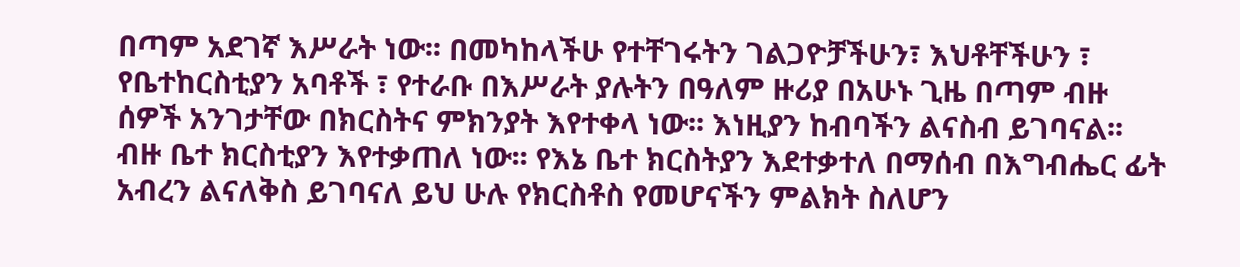በጣም አደገኛ እሥራት ነው፡፡ በመካከላችሁ የተቸገሩትን ገልጋዮቻችሁን፣ እህቶቸችሁን ፣ የቤተከርስቲያን አባቶች ፣ የተራቡ በእሥራት ያሉትን በዓለም ዙሪያ በአሁኑ ጊዜ በጣም ብዙ ሰዎች አንገታቸው በክርስትና ምክንያት እየተቀላ ነው፡፡ እነዚያን ከብባችን ልናስብ ይገባናል፡፡ ብዙ ቤተ ክርስቲያን እየተቃጠለ ነው፡፡ የእኔ ቤተ ክርስትያን እደተቃተለ በማሰብ በእግብሔር ፊት አብረን ልናለቅስ ይገባናለ ይህ ሁሉ የክርስቶስ የመሆናችን ምልክት ስለሆን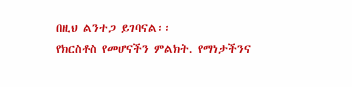በዚህ ልንተጋ ይገባናል፡፡
የክርስቶስ የመሆናችን ምልክት. የማነታችንና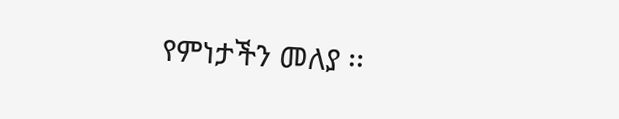የምነታችን መለያ ፡፡